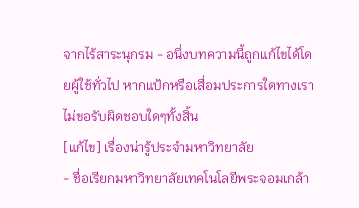จากไร้สาระนุกรม - อนึ่งบทความนี้ถูกแก้ไขได้โดยผู้ใช้ทั่วไป หากแป้กหรือเสื่อมประการใดทางเราไม่ขอรับผิดชอบใดๆทั้งสิ้น
[แก้ไข] เรื่องน่ารู้ประจำมหาวิทยาลัย
- ชื่อเรียกมหาวิทยาลัยเทคโนโลยีพระจอมเกล้า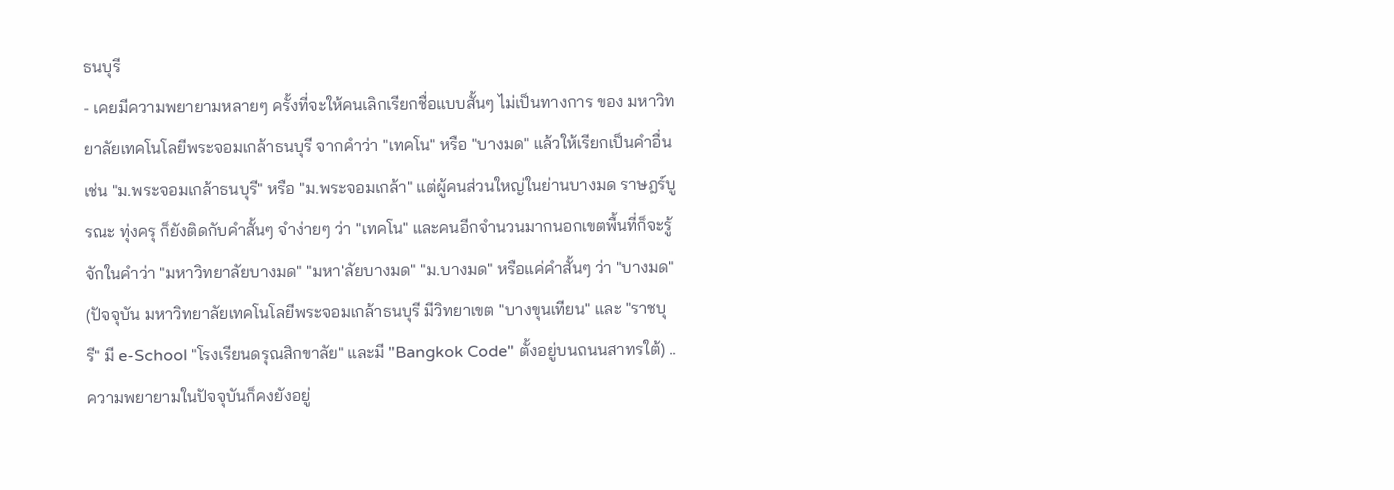ธนบุรี
- เคยมีความพยายามหลายๆ ครั้งที่จะให้คนเลิกเรียกชื่อแบบสั้นๆ ไม่เป็นทางการ ของ มหาวิทยาลัยเทคโนโลยีพระจอมเกล้าธนบุรี จากคำว่า "เทคโน" หรือ "บางมด" แล้วให้เรียกเป็นคำอื่น เช่น "ม.พระจอมเกล้าธนบุรี" หรือ "ม.พระจอมเกล้า" แต่ผู้คนส่วนใหญ่ในย่านบางมด ราษฎร์บูรณะ ทุ่งครุ ก็ยังติดกับคำสั้นๆ จำง่ายๆ ว่า "เทคโน" และคนอีกจำนวนมากนอกเขตพื้นที่ก็จะรู้จักในคำว่า "มหาวิทยาลัยบางมด" "มหา'ลัยบางมด" "ม.บางมด" หรือแค่คำสั้นๆ ว่า "บางมด" (ปัจจุบัน มหาวิทยาลัยเทคโนโลยีพระจอมเกล้าธนบุรี มีวิทยาเขต "บางขุนเทียน" และ "ราชบุรี" มี e-School "โรงเรียนดรุณสิกขาลัย" และมี "Bangkok Code" ตั้งอยู่บนถนนสาทรใต้) .. ความพยายามในปัจจุบันก็คงยังอยู่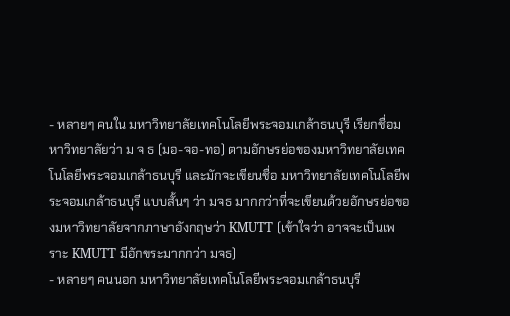- หลายๆ คนใน มหาวิทยาลัยเทคโนโลยีพระจอมเกล้าธนบุรี เรียกชื่อมหาวิทยาลัยว่า ม จ ธ (มอ-จอ-ทอ) ตามอักษรย่อของมหาวิทยาลัยเทคโนโลยีพระจอมเกล้าธนบุรี และมักจะเขียนชื่อ มหาวิทยาลัยเทคโนโลยีพระจอมเกล้าธนบุรี แบบสั้นๆ ว่า มจธ มากกว่าที่จะเขียนด้วยอักษรย่อของมหาวิทยาลัยจากภาษาอังกฤษว่า KMUTT (เข้าใจว่า อาจจะเป็นเพราะ KMUTT มีอักขระมากกว่า มจธ)
- หลายๆ คนนอก มหาวิทยาลัยเทคโนโลยีพระจอมเกล้าธนบุรี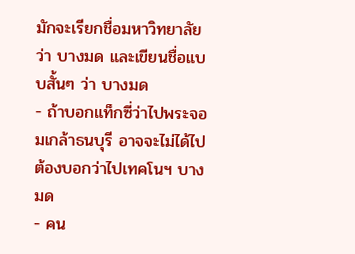มักจะเรียกชื่อมหาวิทยาลัยว่า บางมด และเขียนชื่อแบบสั้นๆ ว่า บางมด
- ถ้าบอกแท็กซี่ว่าไปพระจอมเกล้าธนบุรี อาจจะไม่ได้ไป ต้องบอกว่าไปเทคโนฯ บางมด
- คน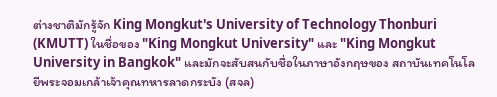ต่างชาติมักรู้จัก King Mongkut's University of Technology Thonburi (KMUTT) ในชื่อของ "King Mongkut University" และ "King Mongkut University in Bangkok" และมักจะสับสนกับชื่อในภาษาอังกฤษของ สถาบันเทคโนโลยีพระจอมเกล้าเจ้าคุณทหารลาดกระบัง (สจล)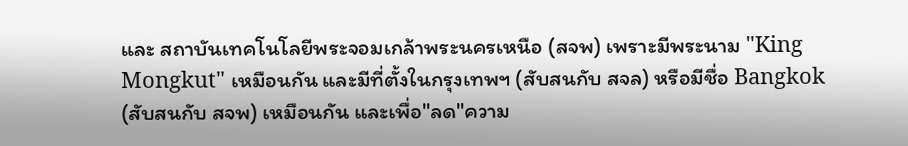และ สถาบันเทคโนโลยีพระจอมเกล้าพระนครเหนือ (สจพ) เพราะมีพระนาม "King Mongkut" เหมือนกัน และมีที่ตั้งในกรุงเทพฯ (สับสนกับ สจล) หรือมีชื่อ Bangkok (สับสนกับ สจพ) เหมือนกัน และเพื่อ"ลด"ความ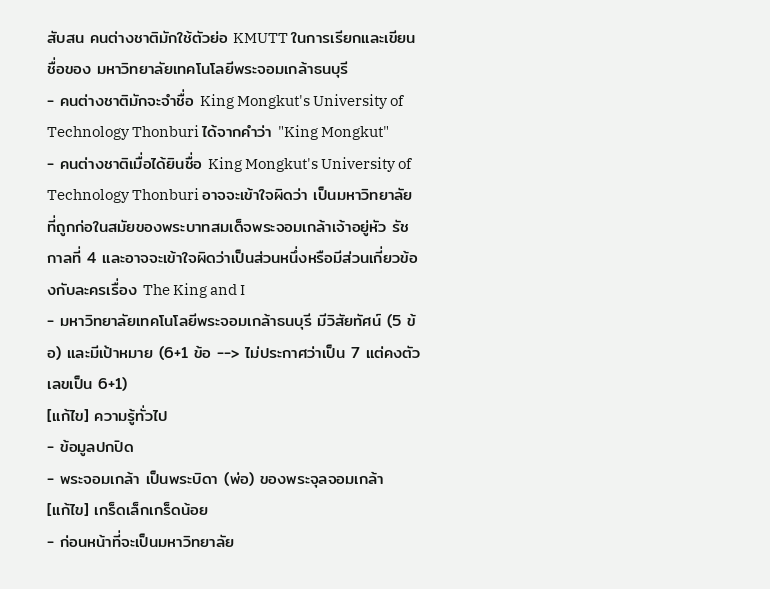สับสน คนต่างชาติมักใช้ตัวย่อ KMUTT ในการเรียกและเขียนชื่อของ มหาวิทยาลัยเทคโนโลยีพระจอมเกล้าธนบุรี
- คนต่างชาติมักจะจำชื่อ King Mongkut's University of Technology Thonburi ได้จากคำว่า "King Mongkut"
- คนต่างชาติเมื่อได้ยินชื่อ King Mongkut's University of Technology Thonburi อาจจะเข้าใจผิดว่า เป็นมหาวิทยาลัยที่ถูกก่อในสมัยของพระบาทสมเด็จพระจอมเกล้าเจ้าอยู่หัว รัชกาลที่ 4 และอาจจะเข้าใจผิดว่าเป็นส่วนหนึ่งหรือมีส่วนเกี่ยวข้องกับละครเรื่อง The King and I
- มหาวิทยาลัยเทคโนโลยีพระจอมเกล้าธนบุรี มีวิสัยทัศน์ (5 ข้อ) และมีเป้าหมาย (6+1 ข้อ --> ไม่ประกาศว่าเป็น 7 แต่คงตัวเลขเป็น 6+1)
[แก้ไข] ความรู้ทั่วไป
- ข้อมูลปกปิด
- พระจอมเกล้า เป็นพระบิดา (พ่อ) ของพระจุลจอมเกล้า
[แก้ไข] เกร็ดเล็กเกร็ดน้อย
- ก่อนหน้าที่จะเป็นมหาวิทยาลัย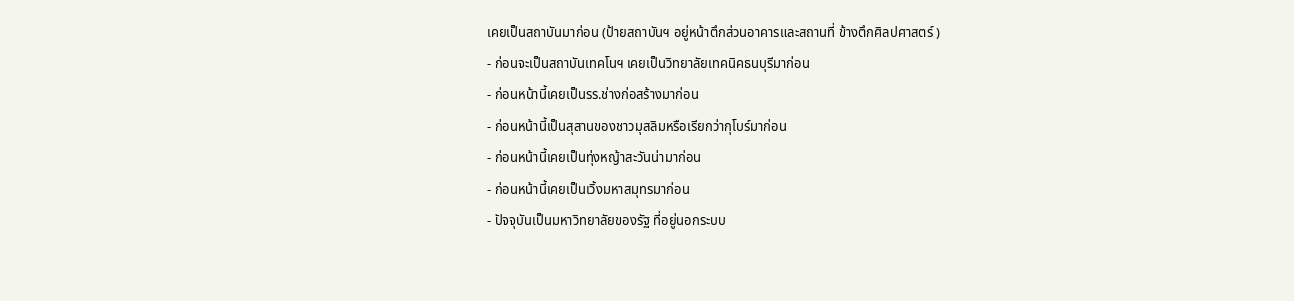เคยเป็นสถาบันมาก่อน (ป้ายสถาบันฯ อยู่หน้าตึกส่วนอาคารและสถานที่ ข้างตึกศิลปศาสตร์ )
- ก่อนจะเป็นสถาบันเทคโนฯ เคยเป็นวิทยาลัยเทคนิคธนบุรีมาก่อน
- ก่อนหน้านี้เคยเป็นรร.ช่างก่อสร้างมาก่อน
- ก่อนหน้านี้เป็นสุสานของชาวมุสลิมหรือเรียกว่ากุโบร์มาก่อน
- ก่อนหน้านี้เคยเป็นทุ่งหญ้าสะวันน่ามาก่อน
- ก่อนหน้านี้เคยเป็นเวิ้งมหาสมุทรมาก่อน
- ปัจจุบันเป็นมหาวิทยาลัยของรัฐ ที่อยู่นอกระบบ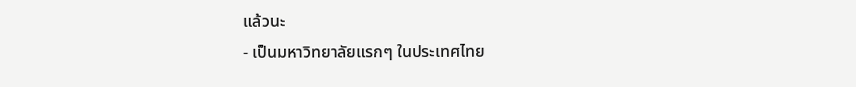แล้วนะ
- เป็นมหาวิทยาลัยแรกๆ ในประเทศไทย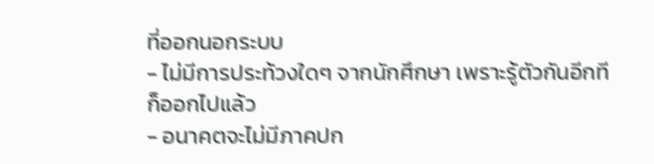ที่ออกนอกระบบ
- ไม่มีการประท้วงใดๆ จากนักศึกษา เพราะรู้ตัวกันอีกทีก็ออกไปแล้ว
- อนาคตจะไม่มีภาคปก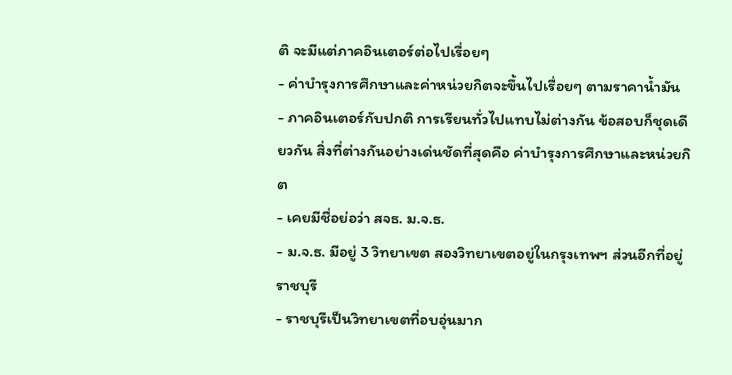ติ จะมีแต่ภาคอินเตอร์ต่อไปเรื่อยๆ
- ค่าบำรุงการศึกษาและค่าหน่วยกิตจะขึ้นไปเรื่อยๆ ตามราคาน้ำมัน
- ภาคอินเตอร์กับปกติ การเรียนทั่วไปแทบไม่ต่างกัน ข้อสอบก็ชุดเดียวกัน สิ่งที่ต่างกันอย่างเด่นชัดที่สุดคือ ค่าบำรุงการศึกษาและหน่วยกิต
- เคยมีชื่อย่อว่า สจธ. ม.จ.ธ.
- ม.จ.ธ. มีอยู่ 3 วิทยาเขต สองวิทยาเขตอยู่ในกรุงเทพฯ ส่วนอีกที่อยู่ราชบุรี
- ราชบุรีเป็นวิทยาเขตที่อบอุ่นมาก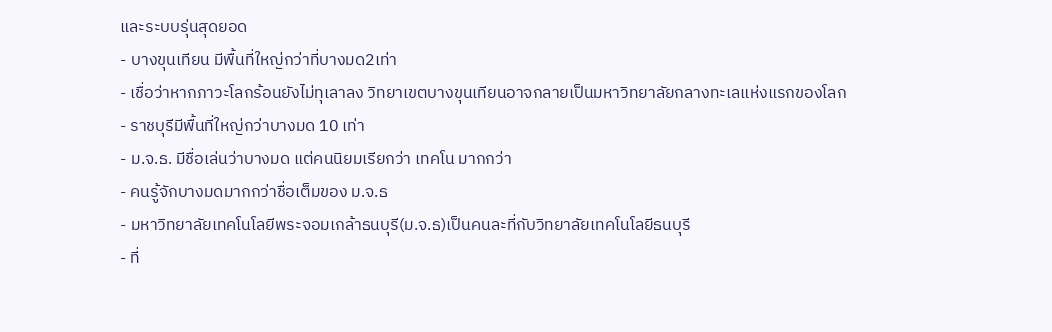และระบบรุ่นสุดยอด
- บางขุนเทียน มีพื้นที่ใหญ่กว่าที่บางมด2เท่า
- เชื่อว่าหากภาวะโลกร้อนยังไม่ทุเลาลง วิทยาเขตบางขุนเทียนอาจกลายเป็นมหาวิทยาลัยกลางทะเลแห่งแรกของโลก
- ราชบุรีมีพื้นที่ใหญ่กว่าบางมด 10 เท่า
- ม.จ.ธ. มีชื่อเล่นว่าบางมด แต่คนนิยมเรียกว่า เทคโน มากกว่า
- คนรู้จักบางมดมากกว่าชื่อเต็มของ ม.จ.ธ
- มหาวิทยาลัยเทคโนโลยีพระจอมเกล้าธนบุรี(ม.จ.ธ)เป็นคนละที่กับวิทยาลัยเทคโนโลยีธนบุรี
- ที่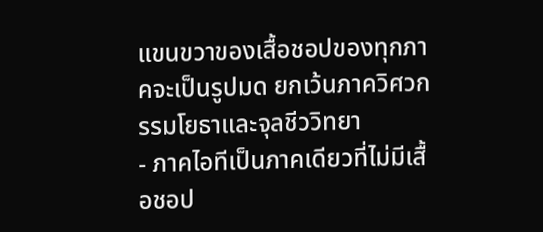แขนขวาของเสื้อชอปของทุกภาคจะเป็นรูปมด ยกเว้นภาควิศวกรรมโยธาและจุลชีววิทยา
- ภาคไอทีเป็นภาคเดียวที่ไม่มีเสื้อชอป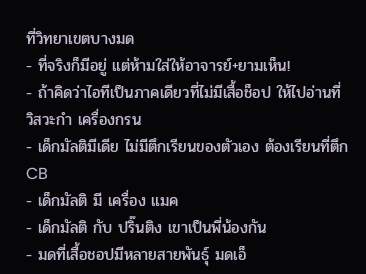ที่วิทยาเขตบางมด
- ที่จริงก็มีอยู่ แต่ห้ามใส่ให้อาจารย์+ยามเห็น!
- ถ้าคิดว่าไอทีเป็นภาคเดียวที่ไม่มีเสื้อช็อป ให้ไปอ่านที่ วิสวะกำ เครื่องกรน
- เด็กมัลติมีเดีย ไม่มีตึกเรียนของตัวเอง ต้องเรียนที่ตึก CB
- เด็กมัลติ มี เครื่อง แมค
- เด็กมัลติ กับ ปริ๊นติง เขาเป็นพี่น้องกัน
- มดที่เสื้อชอปมีหลายสายพันธุ์ มดเอ็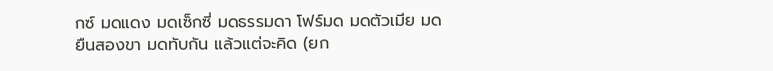กซ์ มดแดง มดเซ็กซี่ มดธรรมดา โฟร์มด มดตัวเมีย มดยืนสองขา มดทับกัน แล้วแต่จะคิด (ยก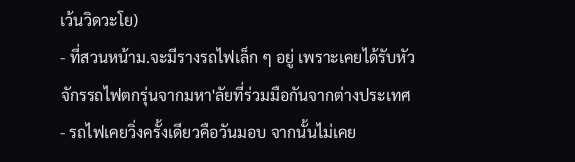เว้นวิดวะโย)
- ที่สวนหน้าม.จะมีรางรถไฟเล็ก ๆ อยู่ เพราะเคยได้รับหัวจักรรถไฟตกรุ่นจากมหา'ลัยที่ร่วมมือกันจากต่างประเทศ
- รถไฟเคยวิ่งครั้งเดียวคือวันมอบ จากนั้นไม่เคย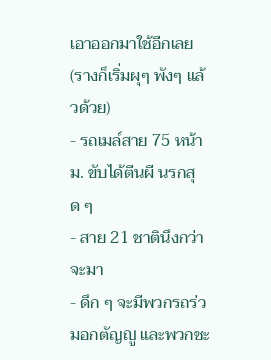เอาออกมาใช้อีกเลย (รางก็เริ่มผุๆ พังๆ แล้วด้วย)
- รถเมล์สาย 75 หน้า ม. ขับได้ตีนผี นรกสุด ๆ
- สาย 21 ชาตินึงกว่าจะมา
- ดึก ๆ จะมีพวกรถร่วมอกตัญญู และพวกชะ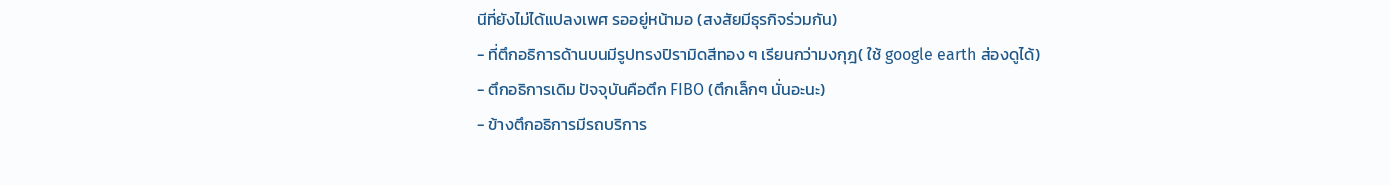นีที่ยังไม่ได้แปลงเพศ รออยู่หน้ามอ (สงสัยมีธุรกิจร่วมกัน)
- ที่ตึกอธิการด้านบนมีรูปทรงปิรามิดสีทอง ๆ เรียนกว่ามงกุฎ( ใช้ google earth ส่องดูได้)
- ตึกอธิการเดิม ปัจจุบันคือตึก FIBO (ตึกเล็กๆ นั่นอะนะ)
- ข้างตึกอธิการมีรถบริการ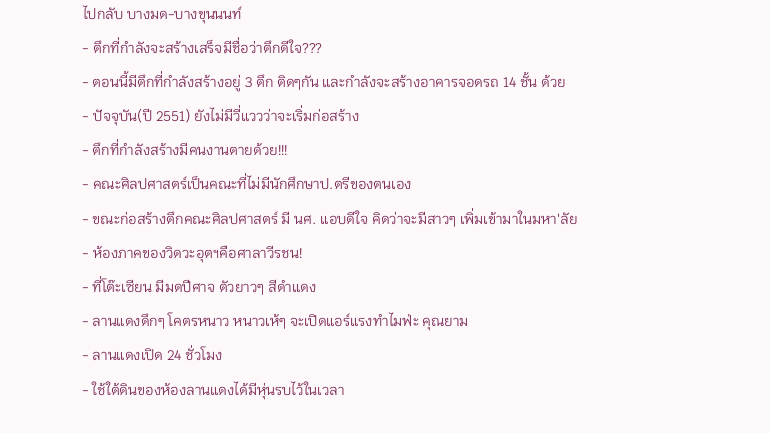ไปกลับ บางมด-บางขุนนนท์
- ตึกที่กำลังจะสร้างเสร็จมีชื่อว่าตึกดีใจ???
- ตอนนี้มีตึกที่กำลังสร้างอยู่ 3 ตึก ติดๆกัน และกำลังจะสร้างอาคารจอดรถ 14 ชั้น ด้วย
- ปัจจุบัน(ปี 2551) ยังไม่มีวี่แววว่าจะเริ่มก่อสร้าง
- ตึกที่กำลังสร้างมีคนงานตายด้วย!!!
- คณะศิลปศาสตร์เป็นคณะที่ไม่มีนักศึกษาป.ตรีของตนเอง
- ขณะก่อสร้างตึกคณะศิลปศาสตร์ มี นศ. แอบดีใจ คิดว่าจะมีสาวๆ เพิ่มเข้ามาในมหา'ลัย
- ห้องภาคของวิดวะอุตฯคือศาลาวีรชน!
- ที่โต๊ะเซียน มีมดปีศาจ ตัวยาวๆ สีดำแดง
- ลานแดงดึกๆ โคตรหนาว หนาวเห้ๆ จะเปิดแอร์แรงทำไมฟ่ะ คุณยาม
- ลานแดงเปิด 24 ชั่วโมง
- ใช้ใต้ดินของห้องลานแดงได้มีหุ่นรบไว้ในเวลา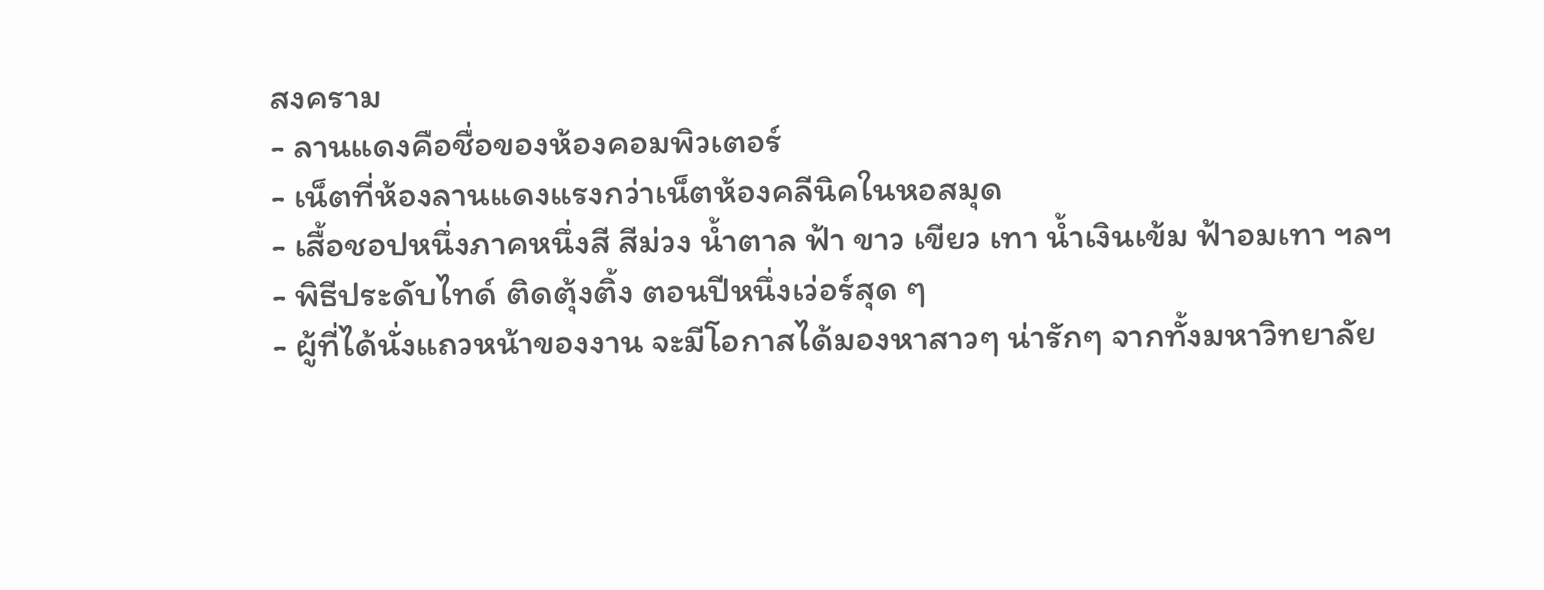สงคราม
- ลานแดงคือชื่อของห้องคอมพิวเตอร์
- เน็ตที่ห้องลานแดงแรงกว่าเน็ตห้องคลีนิคในหอสมุด
- เสื้อชอปหนึ่งภาคหนึ่งสี สีม่วง น้ำตาล ฟ้า ขาว เขียว เทา น้ำเงินเข้ม ฟ้าอมเทา ฯลฯ
- พิธีประดับไทด์ ติดตุ้งติ้ง ตอนปีหนึ่งเว่อร์สุด ๆ
- ผู้ที่ได้นั่งแถวหน้าของงาน จะมีโอกาสได้มองหาสาวๆ น่ารักๆ จากทั้งมหาวิทยาลัย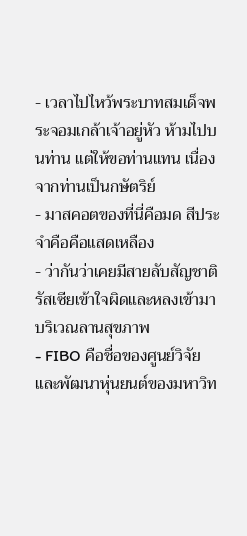- เวลาไปไหว้พระบาทสมเด็จพระจอมเกล้าเจ้าอยู่หัว ห้ามไปบนท่าน แต่ให้ขอท่านแทน เนื่องจากท่านเป็นกษัตริย์
- มาสคอตของที่นี่คือมด สีประจำคือคือแสดเหลือง
- ว่ากันว่าเคยมีสายลับสัญชาติรัสเซียเข้าใจผิดและหลงเข้ามาบริเวณลานสุขภาพ
- FIBO คือชื่อของศูนย์วิจัยและพัฒนาหุ่นยนต์ของมหาวิท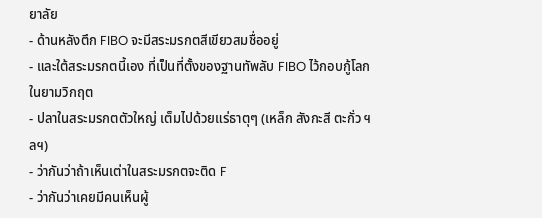ยาลัย
- ด้านหลังตึก FIBO จะมีสระมรกตสีเขียวสมชื่ออยู่
- และใต้สระมรกตนี้เอง ที่เป็นที่ตั้งของฐานทัพลับ FIBO ไว้กอบกู้โลกในยามวิกฤต
- ปลาในสระมรกตตัวใหญ่ เต็มไปด้วยแร่ธาตุๆ (เหล็ก สังกะสี ตะกั่ว ฯลฯ)
- ว่ากันว่าถ้าเห็นเต่าในสระมรกตจะติด F
- ว่ากันว่าเคยมีคนเห็นผู้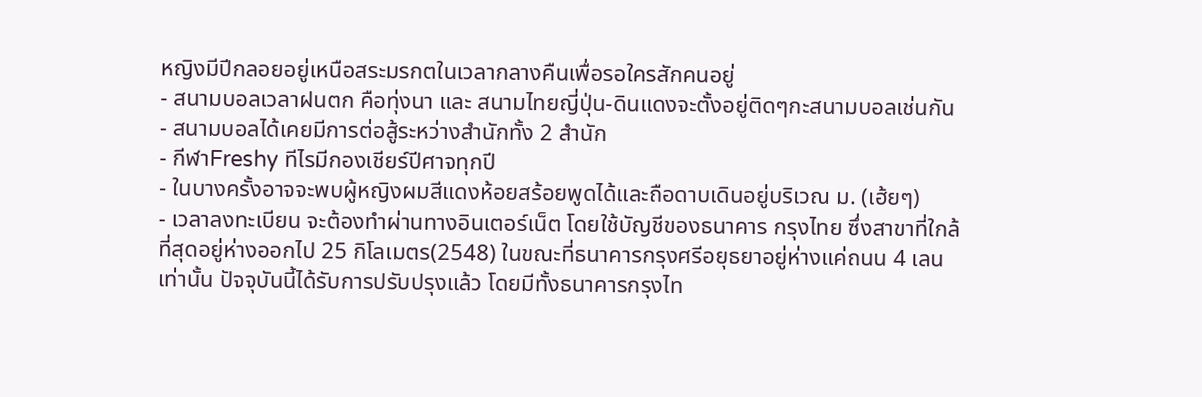หญิงมีปีกลอยอยู่เหนือสระมรกตในเวลากลางคืนเพื่อรอใครสักคนอยู่
- สนามบอลเวลาฝนตก คือทุ่งนา และ สนามไทยญี่ปุ่น-ดินแดงจะตั้งอยู่ติดๆกะสนามบอลเช่นกัน
- สนามบอลได้เคยมีการต่อสู้ระหว่างสำนักทั้ง 2 สำนัก
- กีฬาFreshy ทีไรมีกองเชียร์ปีศาจทุกปี
- ในบางครั้งอาจจะพบผู้หญิงผมสีแดงห้อยสร้อยพูดได้และถือดาบเดินอยู่บริเวณ ม. (เฮ้ยๆ)
- เวลาลงทะเบียน จะต้องทำผ่านทางอินเตอร์เน็ต โดยใช้บัญชีของธนาคาร กรุงไทย ซึ่งสาขาที่ใกล้ที่สุดอยู่ห่างออกไป 25 กิโลเมตร(2548) ในขณะที่ธนาคารกรุงศรีอยุธยาอยู่ห่างแค่ถนน 4 เลนเท่านั้น ปัจจุบันนี้ได้รับการปรับปรุงแล้ว โดยมีทั้งธนาคารกรุงไท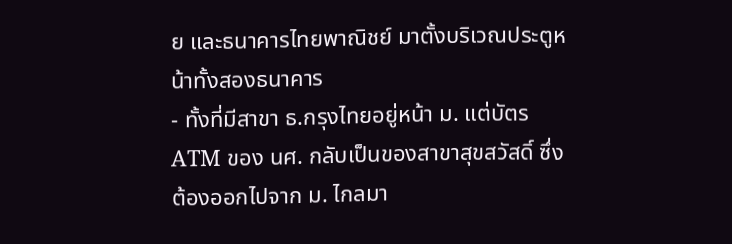ย และธนาคารไทยพาณิชย์ มาตั้งบริเวณประตูหน้าทั้งสองธนาคาร
- ทั้งที่มีสาขา ธ.กรุงไทยอยู่หน้า ม. แต่บัตร ATM ของ นศ. กลับเป็นของสาขาสุขสวัสดิ์ ซึ่งต้องออกไปจาก ม. ไกลมา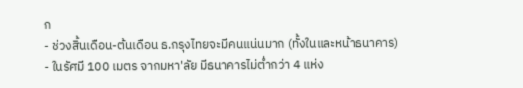ก
- ช่วงสิ้นเดือน-ต้นเดือน ธ.กรุงไทยจะมีคนแน่นมาก (ทั้งในและหน้าธนาคาร)
- ในรัศมี 100 เมตร จากมหา'ลัย มีธนาคารไม่ต่ำกว่า 4 แห่ง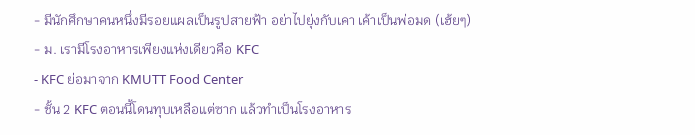- มีนักศึกษาคนหนึ่งมีรอยแผลเป็นรูปสายฟ้า อย่าไปยุ่งกับเคา เค้าเป็นพ่อมด (เฮ้ยๆ)
- ม. เรามีโรงอาหารเพียงแห่งเดียวคือ KFC
- KFC ย่อมาจาก KMUTT Food Center
- ชั้น 2 KFC ตอนนี้โดนทุบเหลือแต่ซาก แล้วทำเป็นโรงอาหาร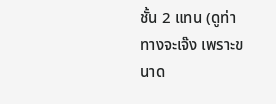ชั้น 2 แทน (ดูท่าทางจะเจ๊ง เพราะขนาด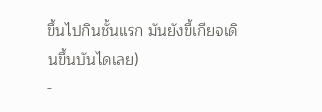ขึ้นไปกินชั้นแรก มันยังขี้เกียจเดินขึ้นบันไดเลย)
-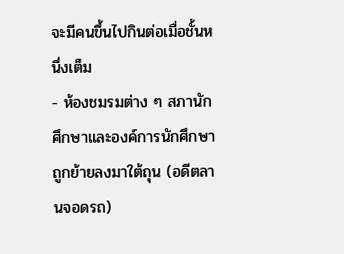จะมีคนขึ้นไปกินต่อเมื่อชั้นหนึ่งเต็ม
- ห้องชมรมต่าง ๆ สภานักศึกษาและองค์การนักศึกษา ถูกย้ายลงมาใต้ถุน (อดีตลานจอดรถ)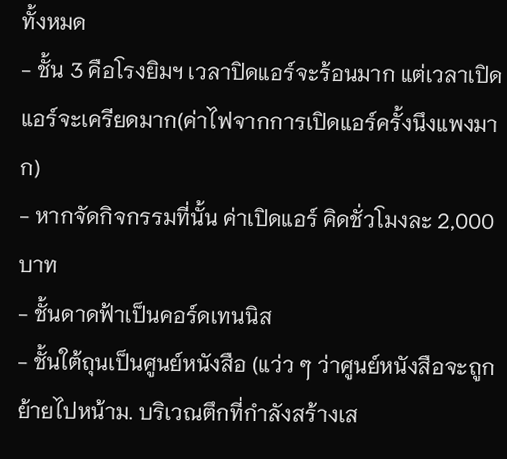ทั้งหมด
- ชั้น 3 คือโรงยิมฯ เวลาปิดแอร์จะร้อนมาก แต่เวลาเปิดแอร์จะเครียดมาก(ค่าไฟจากการเปิดแอร์ครั้งนึงแพงมาก)
- หากจัดกิจกรรมที่นั้น ค่าเปิดแอร์ คิดชั่วโมงละ 2,000 บาท
- ชั้นดาดฟ้าเป็นคอร์ดเทนนิส
- ชั้นใต้ถุนเป็นศูนย์หนังสือ (แว่ว ๆ ว่าศูนย์หนังสือจะถูกย้ายไปหน้าม. บริเวณตึกที่กำลังสร้างเส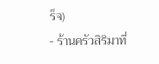ร็จ)
- ร้านครัวสิริมาที่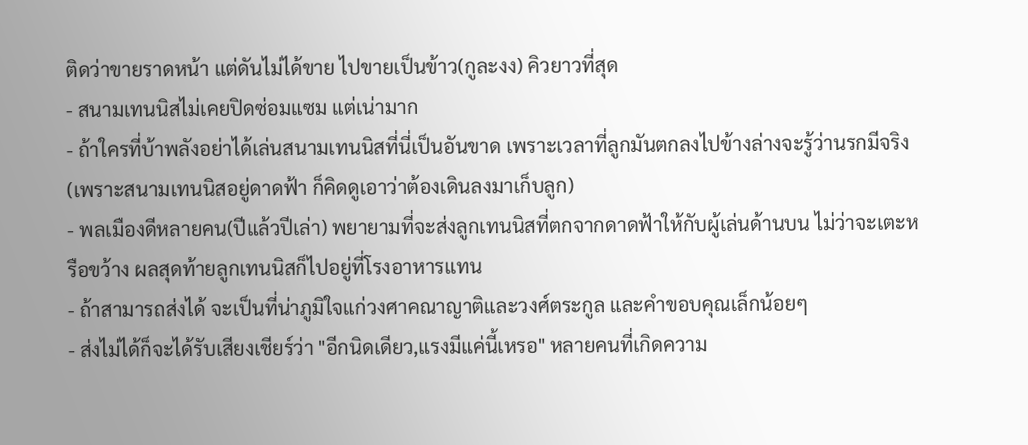ติดว่าขายราดหน้า แต่ดันไม่ได้ขาย ไปขายเป็นข้าว(กูละงง) คิวยาวที่สุด
- สนามเทนนิสไม่เคยปิดซ่อมแซม แต่เน่ามาก
- ถ้าใครที่บ้าพลังอย่าได้เล่นสนามเทนนิสที่นี่เป็นอันขาด เพราะเวลาที่ลูกมันตกลงไปข้างล่างจะรู้ว่านรกมีจริง (เพราะสนามเทนนิสอยู่ดาดฟ้า ก็คิดดูเอาว่าต้องเดินลงมาเก็บลูก)
- พลเมืองดีหลายคน(ปีแล้วปีเล่า) พยายามที่จะส่งลูกเทนนิสที่ตกจากดาดฟ้าให้กับผู้เล่นด้านบน ไม่ว่าจะเตะหรือขว้าง ผลสุดท้ายลูกเทนนิสก็ไปอยู่ที่โรงอาหารแทน
- ถ้าสามารถส่งได้ จะเป็นที่น่าภูมิใจแก่วงศาคณาญาติและวงศ์ตระกูล และคำขอบคุณเล็กน้อยๆ
- ส่งไม่ได้ก็จะได้รับเสียงเชียร์ว่า "อีกนิดเดียว,แรงมีแค่นี้เหรอ" หลายคนที่เกิดความ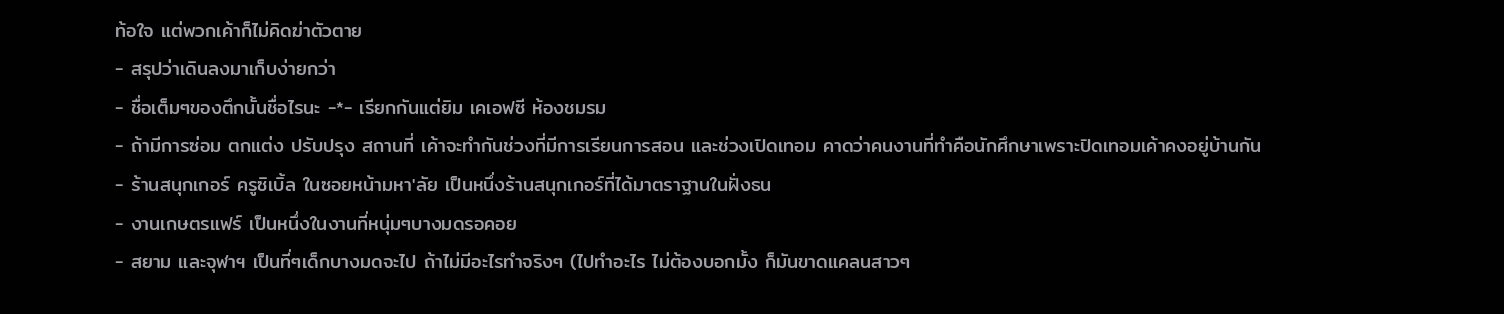ท้อใจ แต่พวกเค้าก็ไม่คิดฆ่าตัวตาย
- สรุปว่าเดินลงมาเก็บง่ายกว่า
- ชื่อเต็มๆของตึกนั้นชื่อไรนะ -*- เรียกกันแต่ยิม เคเอฟซี ห้องชมรม
- ถ้ามีการซ่อม ตกแต่ง ปรับปรุง สถานที่ เค้าจะทำกันช่วงที่มีการเรียนการสอน และช่วงเปิดเทอม คาดว่าคนงานที่ทำคือนักศึกษาเพราะปิดเทอมเค้าคงอยู่บ้านกัน
- ร้านสนุกเกอร์ ครูซิเบิ้ล ในซอยหน้ามหา'ลัย เป็นหนึ่งร้านสนุกเกอร์ที่ได้มาตราฐานในฝั่งธน
- งานเกษตรแฟร์ เป็นหนึ่งในงานที่หนุ่มๆบางมดรอคอย
- สยาม และจุฬาฯ เป็นที่ๆเด็กบางมดจะไป ถ้าไม่มีอะไรทำจริงๆ (ไปทำอะไร ไม่ต้องบอกมั้ง ก็มันขาดแคลนสาวๆ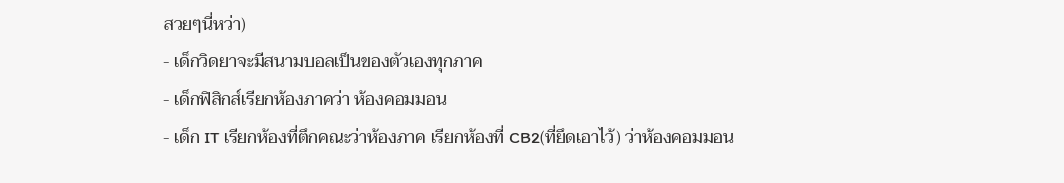สวยๆนี่หว่า)
- เด็กวิดยาจะมีสนามบอลเป็นของตัวเองทุกภาค
- เด็กฟิสิกส์เรียกห้องภาคว่า ห้องคอมมอน
- เด็ก IT เรียกห้องที่ตึกคณะว่าห้องภาค เรียกห้องที่ CB2(ที่ยึดเอาไว้) ว่าห้องคอมมอน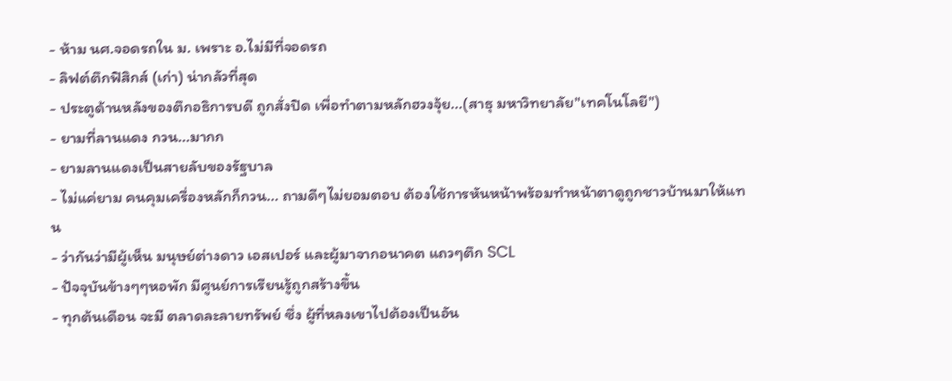- ห้าม นศ.จอดรถใน ม. เพราะ อ.ไม่มีที่จอดรถ
- ลิฟต์ตึกฟิสิกส์ (เก่า) น่ากลัวที่สุด
- ประตูด้านหลังของตึกอธิการบดี ถูกสั่งปิด เพื่อทำตามหลักฮวงจุ้ย...(สาธุ มหาวิทยาลัย"เทคโนโลยี")
- ยามที่ลานแดง กวน...มากก
- ยามลานแดงเป็นสายลับของรัฐบาล
- ไม่แค่ยาม คนคุมเครื่องหลักก็กวน... ถามดีๆไม่ยอมตอบ ต้องใช้การหันหน้าพร้อมทำหน้าตาดูถูกชาวบ้านมาให้แทน
- ว่ากันว่ามีผู้เห็น มนุษย์ต่างดาว เอสเปอร์ และผู้มาจากอนาคต แถวๆตึก SCL
- ปัจจุบันข้างๆๆหอพัก มีศูนย์การเรียนรู้ถูกสร้างขึ้น
- ทุกต้นเดือน จะมี ตลาดละลายทรัพย์ ซึ่ง ผู้ที่หลงเขาไปต้องเป็นอัน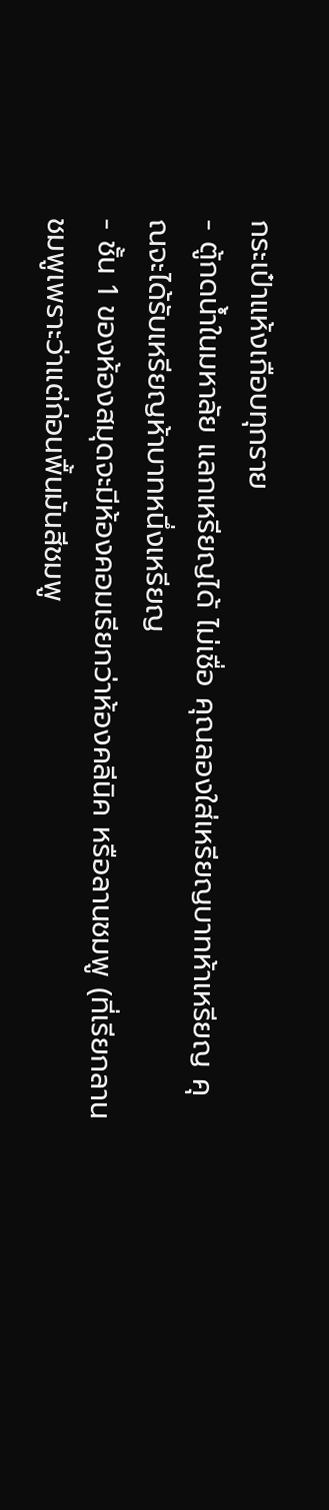กระเป๋าแห้งเกือบทุกราย
- ตู้กดน้ำในมหาลัย แลกเหรียญได้ ไม่เชื่อ คุณลองใส่เหรียญบาทห้าเหรียญ คุณจะได้รับเหรียญห้าบาทหนึ่งเหรียญ
- ชั้น 1 ของห้องสมุดจะมีห้องคอมเรียกว่าห้องคลีนิค หรือลานชมพู (ที่เรียกลานชมพูเพราะว่าแต่ก่อนพื้นมันสีชมพู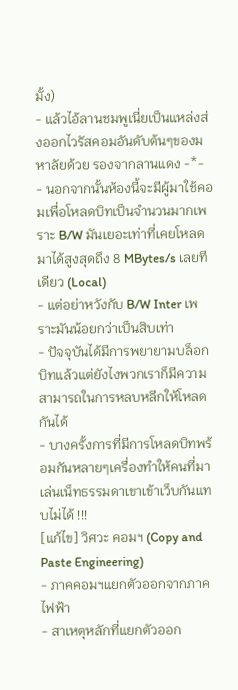มั้ง)
- แล้วไอ้ลานชมพูเนี่ยเป็นแหล่งส่งออกไวรัสคอมอันดับต้นๆของมหาลัยด้วย รองจากลานแดง -*-
- นอกจากนั้นห้องนี้จะมีผู้มาใช้คอมเพื่อโหลดบิทเป็นจำนวนมากเพราะ B/W มันเยอะเท่าที่เคยโหลดมาได้สูงสุดถึง 8 MBytes/s เลยทีเดียว (Local)
- แต่อย่าหวังกับ B/W Inter เพราะมันน้อยกว่าเป็นสิบเท่า
- ปัจจุบันได้มีการพยายามบล็อกบิทแล้วแต่ยังไงพวกเราก็มีความสามารถในการหลบหลีกให้โหลดกันได้
- บางครั้งการที่มีการโหลดบิทพร้อมกันหลายๆเครื่องทำให้คนที่มาเล่นเน็ทธรรมดาเขาเข้าเว็บกันแทบไม่ได้ !!!
[แก้ไข] วิศวะ คอมฯ (Copy and Paste Engineering)
- ภาคคอมฯแยกตัวออกจากภาคไฟฟ้า
- สาเหตุหลักที่แยกตัวออก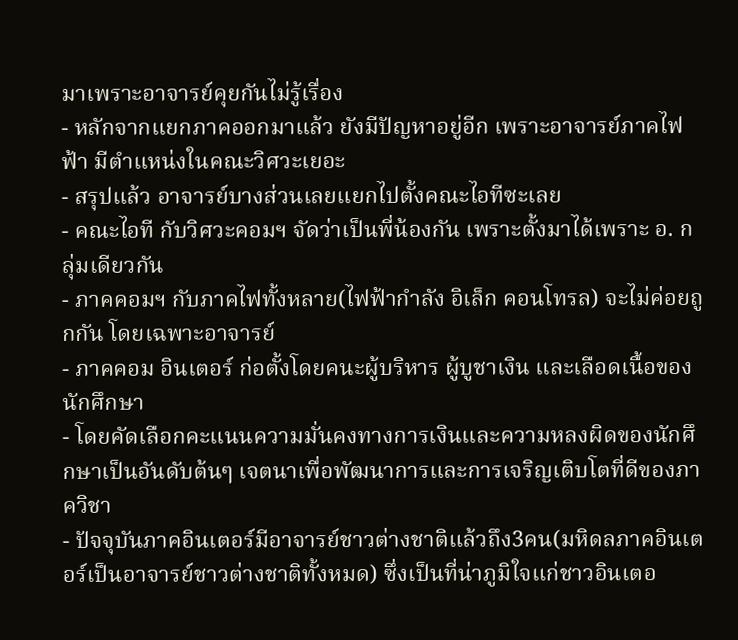มาเพราะอาจารย์คุยกันไม่รู้เรื่อง
- หลักจากแยกภาคออกมาแล้ว ยังมีปัญหาอยู่อีก เพราะอาจารย์ภาคไฟฟ้า มีตำแหน่งในคณะวิศวะเยอะ
- สรุปแล้ว อาจารย์บางส่วนเลยแยกไปตั้งคณะไอทีซะเลย
- คณะไอที กับวิศวะคอมฯ จัดว่าเป็นพี่น้องกัน เพราะตั้งมาได้เพราะ อ. กลุ่มเดียวกัน
- ภาคคอมฯ กับภาคไฟทั้งหลาย(ไฟฟ้ากำลัง อิเล็ก คอนโทรล) จะไม่ค่อยถูกกัน โดยเฉพาะอาจารย์
- ภาคคอม อินเตอร์ ก่อตั้งโดยคนะผู้บริหาร ผู้บูชาเงิน และเลือดเนื้อของนักศึกษา
- โดยคัดเลือกคะแนนความมั่นคงทางการเงินและความหลงผิดของนักศึกษาเป็นอันดับต้นๆ เจตนาเพื่อพัฒนาการและการเจริญเติบโตที่ดีของภาควิชา
- ปัจจุบันภาคอินเตอร์มีอาจารย์ชาวต่างชาติแล้วถึง3คน(มหิดลภาคอินเตอร์เป็นอาจารย์ชาวต่างชาติทั้งหมด) ซึ่งเป็นที่น่าภูมิใจแก่ชาวอินเตอ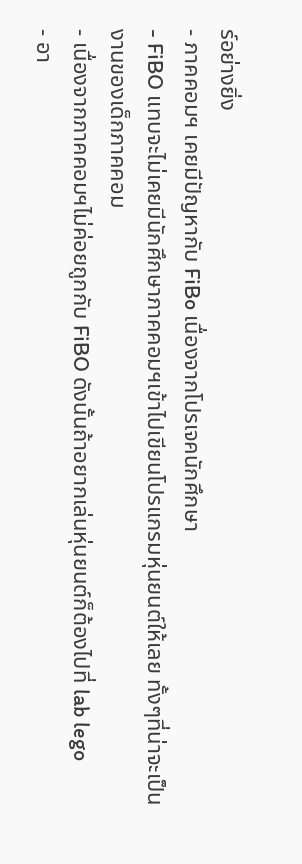ร์อย่างยิ่ง
- ภาคคอมฯ เคยมีปัญหากับ FiBo เนื่องจากโปรเจคนักศึกษา
- FiBO แทบจะไม่เคยมีนักศึกษาภาคคอมฯเข้าไปเขียนโปรแกรมหุ่นยนต์ให้เลย ทั้งๆที่น่าจะเป็นงานของเด็กภาคคอม
- เนื่องจากภาคคอมฯไม่ค่อยถูกกับ FiBO ดังนั้นถ้าอยากเล่นหุ่นยนต์ก็ต้องไปที่ lab lego
- อา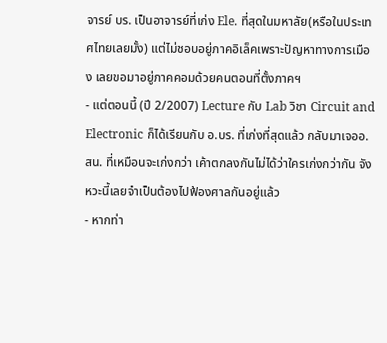จารย์ บร. เป็นอาจารย์ที่เก่ง Ele. ที่สุดในมหาลัย(หรือในประเทศไทยเลยมั้ง) แต่ไม่ชอบอยู่ภาคอิเล็คเพราะปัญหาทางการเมือง เลยขอมาอยู่ภาคคอมด้วยคนตอนที่ตั้งภาคฯ
- แต่ตอนนี้ (ปี 2/2007) Lecture กับ Lab วิชา Circuit and Electronic ก็ได้เรียนกับ อ.บร. ที่เก่งที่สุดแล้ว กลับมาเจออ.สน. ที่เหมือนจะเก่งกว่า เค้าตกลงกันไม่ได้ว่าใครเก่งกว่ากัน จังหวะนี้เลยจำเป็นต้องไปฟ้องศาลกันอยู่แล้ว
- หากท่า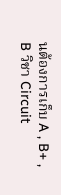นต้องการเก็บ A , B+ , B วิชา Circuit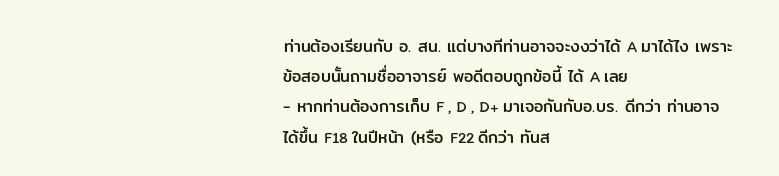ท่านต้องเรียนกับ อ. สน. แต่บางทีท่านอาจจะงงว่าได้ A มาได้ไง เพราะข้อสอบนั้นถามชื่ออาจารย์ พอดีตอบถูกข้อนี้ ได้ A เลย
- หากท่านต้องการเก็บ F , D , D+ มาเจอกันกับอ.บร. ดีกว่า ท่านอาจได้ขึ้น F18 ในปีหน้า (หรือ F22 ดีกว่า ทันส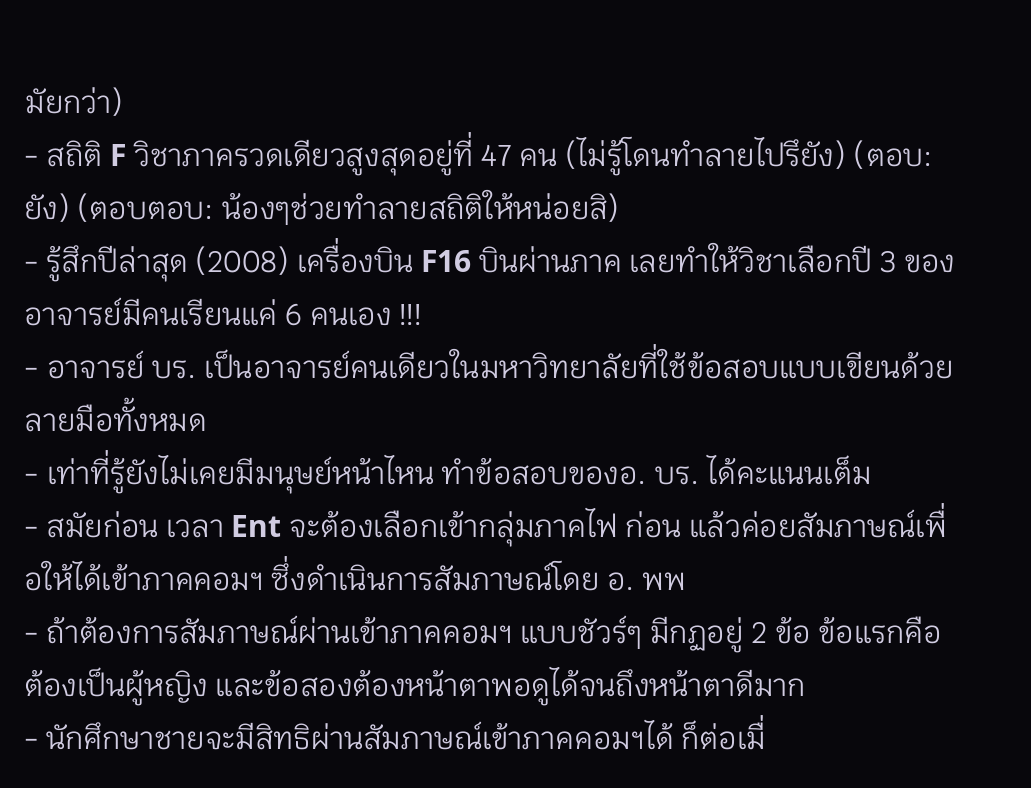มัยกว่า)
- สถิติ F วิชาภาครวดเดียวสูงสุดอยู่ที่ 47 คน (ไม่รู้โดนทำลายไปรึยัง) (ตอบ: ยัง) (ตอบตอบ: น้องๆช่วยทำลายสถิติให้หน่อยสิ)
- รู้สึกปีล่าสุด (2008) เครื่องบิน F16 บินผ่านภาค เลยทำให้วิชาเลือกปี 3 ของอาจารย์มีคนเรียนแค่ 6 คนเอง !!!
- อาจารย์ บร. เป็นอาจารย์คนเดียวในมหาวิทยาลัยที่ใช้ข้อสอบแบบเขียนด้วยลายมือทั้งหมด
- เท่าที่รู้ยังไม่เคยมีมนุษย์หน้าไหน ทำข้อสอบของอ. บร. ได้คะแนนเต็ม
- สมัยก่อน เวลา Ent จะต้องเลือกเข้ากลุ่มภาคไฟ ก่อน แล้วค่อยสัมภาษณ์เพื่อให้ได้เข้าภาคคอมฯ ซึ่งดำเนินการสัมภาษณ์โดย อ. พพ
- ถ้าต้องการสัมภาษณ์ผ่านเข้าภาคคอมฯ แบบชัวร์ๆ มีกฏอยู่ 2 ข้อ ข้อแรกคือต้องเป็นผู้หญิง และข้อสองต้องหน้าตาพอดูได้จนถึงหน้าตาดีมาก
- นักศึกษาชายจะมีสิทธิผ่านสัมภาษณ์เข้าภาคคอมฯได้ ก็ต่อเมื่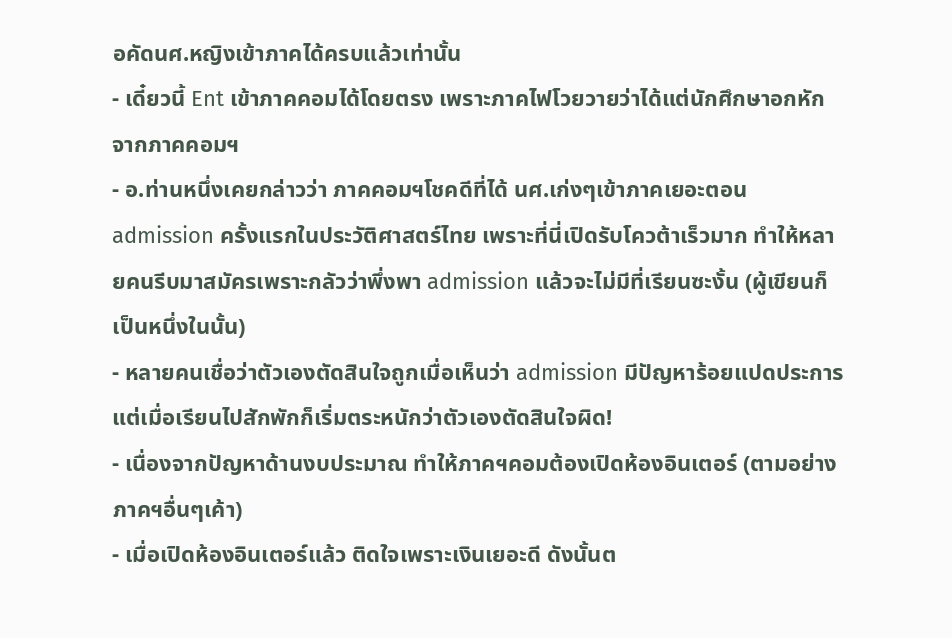อคัดนศ.หญิงเข้าภาคได้ครบแล้วเท่านั้น
- เดี๋ยวนี้ Ent เข้าภาคคอมได้โดยตรง เพราะภาคไฟโวยวายว่าได้แต่นักศึกษาอกหักจากภาคคอมฯ
- อ.ท่านหนึ่งเคยกล่าวว่า ภาคคอมฯโชคดีที่ได้ นศ.เก่งๆเข้าภาคเยอะตอน admission ครั้งแรกในประวัติศาสตร์ไทย เพราะที่นี่เปิดรับโควต้าเร็วมาก ทำให้หลายคนรีบมาสมัครเพราะกลัวว่าพึ่งพา admission แล้วจะไม่มีที่เรียนซะงั้น (ผู้เขียนก็เป็นหนึ่งในนั้น)
- หลายคนเชื่อว่าตัวเองตัดสินใจถูกเมื่อเห็นว่า admission มีปัญหาร้อยแปดประการ แต่เมื่อเรียนไปสักพักก็เริ่มตระหนักว่าตัวเองตัดสินใจผิด!
- เนื่องจากปัญหาด้านงบประมาณ ทำให้ภาคฯคอมต้องเปิดห้องอินเตอร์ (ตามอย่างภาคฯอื่นๆเค้า)
- เมื่อเปิดห้องอินเตอร์แล้ว ติดใจเพราะเงินเยอะดี ดังนั้นต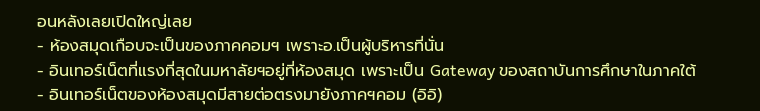อนหลังเลยเปิดใหญ่เลย
- ห้องสมุดเกือบจะเป็นของภาคคอมฯ เพราะอ.เป็นผู้บริหารที่นั่น
- อินเทอร์เน็ตที่แรงที่สุดในมหาลัยฯอยู่ที่ห้องสมุด เพราะเป็น Gateway ของสถาบันการศึกษาในภาคใต้
- อินเทอร์เน็ตของห้องสมุดมีสายต่อตรงมายังภาคฯคอม (อิอิ)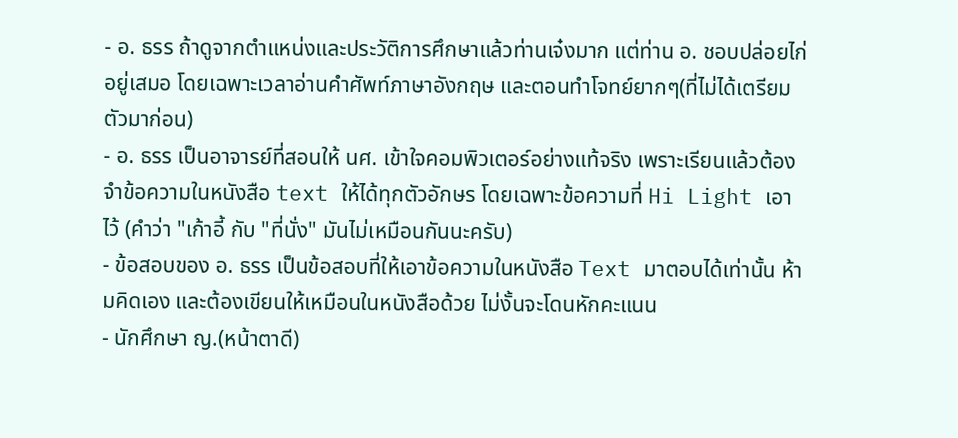- อ. ธรร ถ้าดูจากตำแหน่งและประวัติการศึกษาแล้วท่านเจ๋งมาก แต่ท่าน อ. ชอบปล่อยไก่อยู่เสมอ โดยเฉพาะเวลาอ่านคำศัพท์ภาษาอังกฤษ และตอนทำโจทย์ยากๆ(ที่ไม่ได้เตรียมตัวมาก่อน)
- อ. ธรร เป็นอาจารย์ที่สอนให้ นศ. เข้าใจคอมพิวเตอร์อย่างแท้จริง เพราะเรียนแล้วต้องจำข้อความในหนังสือ text ให้ได้ทุกตัวอักษร โดยเฉพาะข้อความที่ Hi Light เอาไว้ (คำว่า "เก้าอี้ กับ "ที่นั่ง" มันไม่เหมือนกันนะครับ)
- ข้อสอบของ อ. ธรร เป็นข้อสอบที่ให้เอาข้อความในหนังสือ Text มาตอบได้เท่านั้น ห้ามคิดเอง และต้องเขียนให้เหมือนในหนังสือด้วย ไม่งั้นจะโดนหักคะแนน
- นักศึกษา ญ.(หน้าตาดี)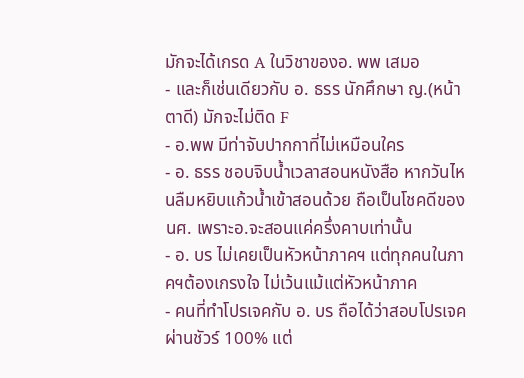มักจะได้เกรด A ในวิชาของอ. พพ เสมอ
- และก็เช่นเดียวกับ อ. ธรร นักศึกษา ญ.(หน้าตาดี) มักจะไม่ติด F
- อ.พพ มีท่าจับปากกาที่ไม่เหมือนใคร
- อ. ธรร ชอบจิบน้ำเวลาสอนหนังสือ หากวันไหนลืมหยิบแก้วน้ำเข้าสอนด้วย ถือเป็นโชคดีของนศ. เพราะอ.จะสอนแค่ครึ่งคาบเท่านั้น
- อ. บร ไม่เคยเป็นหัวหน้าภาคฯ แต่ทุกคนในภาคฯต้องเกรงใจ ไม่เว้นแม้แต่หัวหน้าภาค
- คนที่ทำโปรเจคกับ อ. บร ถือได้ว่าสอบโปรเจคผ่านชัวร์ 100% แต่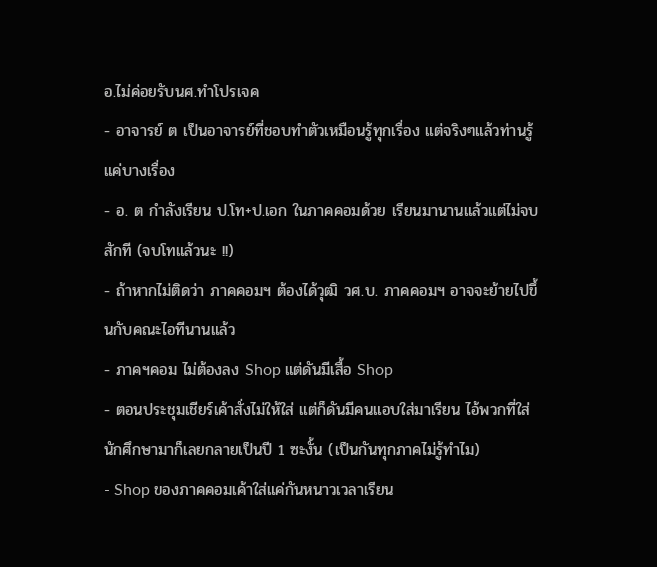อ.ไม่ค่อยรับนศ.ทำโปรเจค
- อาจารย์ ต เป็นอาจารย์ที่ชอบทำตัวเหมือนรู้ทุกเรื่อง แต่จริงๆแล้วท่านรู้แค่บางเรื่อง
- อ. ต กำลังเรียน ป.โท+ป.เอก ในภาคคอมด้วย เรียนมานานแล้วแต่ไม่จบสักที (จบโทแล้วนะ !!)
- ถ้าหากไม่ติดว่า ภาคคอมฯ ต้องได้วุฒิ วศ.บ. ภาคคอมฯ อาจจะย้ายไปขึ้นกับคณะไอทีนานแล้ว
- ภาคฯคอม ไม่ต้องลง Shop แต่ดันมีเสื้อ Shop
- ตอนประชุมเชียร์เค้าสั่งไม่ให้ใส่ แต่ก็ดันมีคนแอบใส่มาเรียน ไอ้พวกที่ใส่นักศึกษามาก็เลยกลายเป็นปี 1 ซะงั้น (เป็นกันทุกภาคไม่รู้ทำไม)
- Shop ของภาคคอมเค้าใส่แค่กันหนาวเวลาเรียน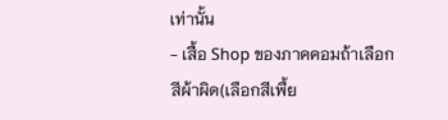เท่านั้น
- เสื้อ Shop ของภาคคอมถ้าเลือกสีผ้าผิด(เลือกสีเพื้ย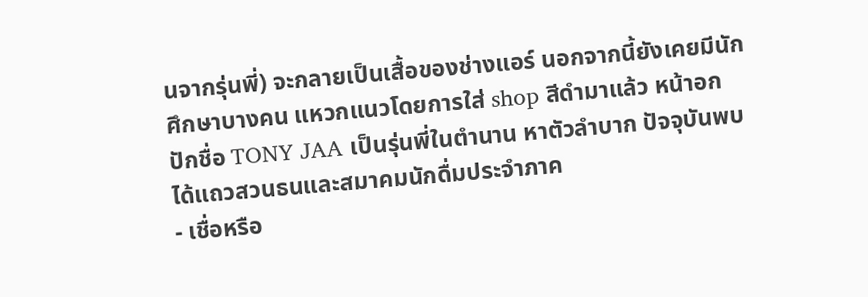นจากรุ่นพี่) จะกลายเป็นเสื้อของช่างแอร์ นอกจากนี้ยังเคยมีนักศึกษาบางคน แหวกแนวโดยการใส่ shop สีดำมาแล้ว หน้าอกปักชื่อ TONY JAA เป็นรุ่นพี่ในตำนาน หาตัวลำบาก ปัจจุบันพบได้แถวสวนธนและสมาคมนักดื่มประจำภาค
- เชื่อหรือ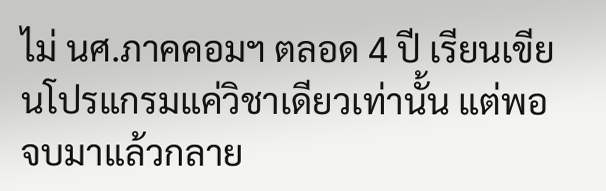ไม่ นศ.ภาคคอมฯ ตลอด 4 ปี เรียนเขียนโปรแกรมแค่วิชาเดียวเท่านั้น แต่พอจบมาแล้วกลาย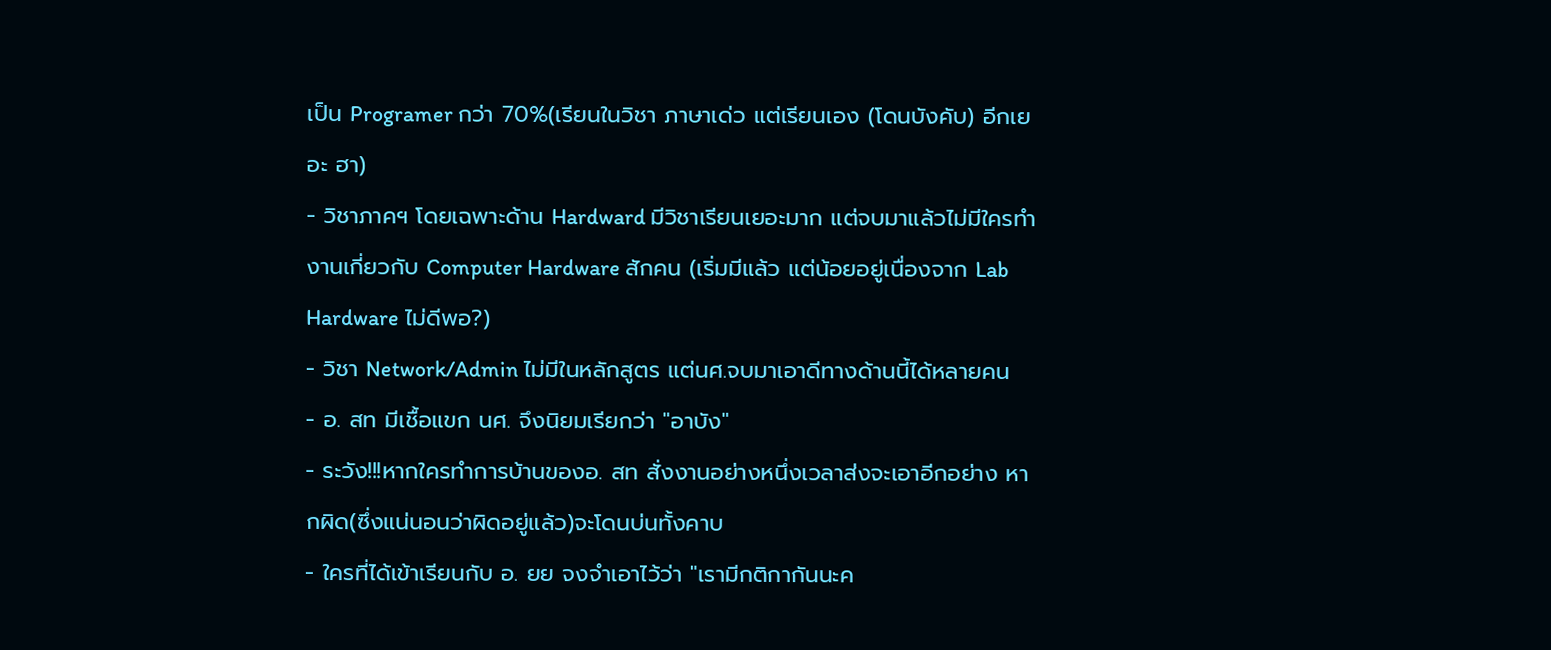เป็น Programer กว่า 70%(เรียนในวิชา ภาษาเด่ว แต่เรียนเอง (โดนบังคับ) อีกเยอะ ฮา)
- วิชาภาคฯ โดยเฉพาะด้าน Hardward มีวิชาเรียนเยอะมาก แต่จบมาแล้วไม่มีใครทำงานเกี่ยวกับ Computer Hardware สักคน (เริ่มมีแล้ว แต่น้อยอยู่เนื่องจาก Lab Hardware ไม่ดีพอ?)
- วิชา Network/Admin ไม่มีในหลักสูตร แต่นศ.จบมาเอาดีทางด้านนี้ได้หลายคน
- อ. สท มีเชื้อแขก นศ. จึงนิยมเรียกว่า "อาบัง"
- ระวัง!!!หากใครทำการบ้านของอ. สท สั่งงานอย่างหนึ่งเวลาส่งจะเอาอีกอย่าง หากผิด(ซึ่งแน่นอนว่าผิดอยู่แล้ว)จะโดนบ่นทั้งคาบ
- ใครที่ได้เข้าเรียนกับ อ. ยย จงจำเอาไว้ว่า "เรามีกติกากันนะค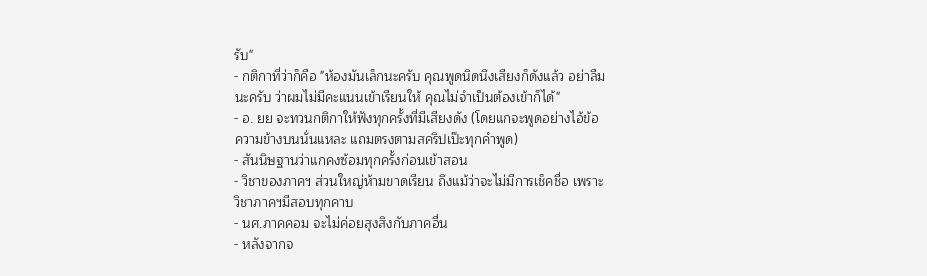รับ"
- กติกาที่ว่าก็คือ "ห้องมันเล็กนะครับ คุณพูดนิดนึงเสียงก็ดังแล้ว อย่าลืมนะครับ ว่าผมไม่มีคะแนนเข้าเรียนให้ คุณไม่จำเป็นต้องเข้าก็ได้"
- อ. ยย จะทวนกติกาให้ฟังทุกครั้งที่มีเสียงดัง (โดยแกจะพูดอย่างไอ้ข้อความข้างบนนั่นแหละ แถมตรงตามสคริปเป๊ะทุกคำพูด)
- สันนิษฐานว่าแกคงซ้อมทุกครั้งก่อนเข้าสอน
- วิชาของภาคฯ ส่วนใหญ่ห้ามขาดเรียน ถึงแม้ว่าจะไม่มีการเช็คชื่อ เพราะวิชาภาคฯมีสอบทุกคาบ
- นศ.ภาคคอม จะไม่ค่อยสุงสิงกับภาคอื่น
- หลังจากจ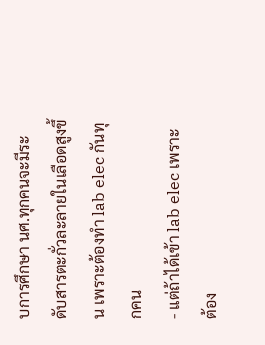บการศึกษา นศ.ทุกคนจะมีระดับสารตะกั่วละลายในเลือดสูงขึ้น เพราะต้องทำ lab elec กันทุกคน
- แต่ถ้าได้เข้า lab elec เพราะต้อง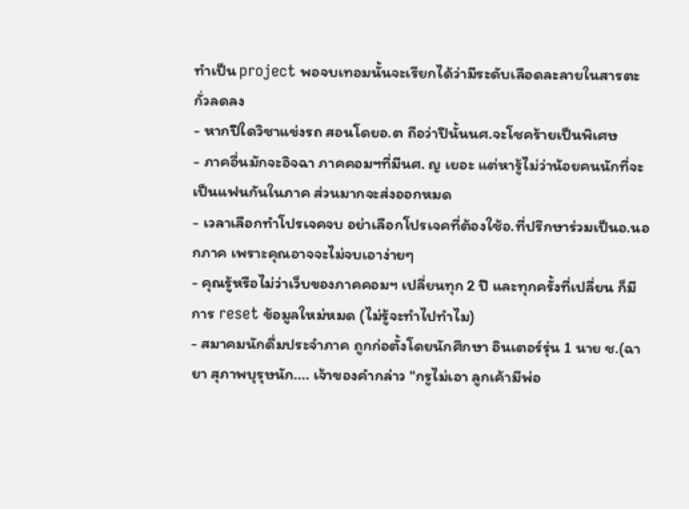ทำเป็น project พอจบเทอมนั้นจะเรียกได้ว่ามีระดับเลือดละลายในสารตะกั่วลดลง
- หากปีใดวิชาแข่งรถ สอนโดยอ.ต ถือว่าปีนั้นนศ.จะโชคร้ายเป็นพิเศษ
- ภาคอื่นมักจะอิจฉา ภาคคอมฯที่มีนศ. ญ เยอะ แต่หารู้ไม่ว่าน้อยคนนักที่จะเป็นแฟนกันในภาค ส่วนมากจะส่งออกหมด
- เวลาเลือกทำโปรเจคจบ อย่าเลือกโปรเจคที่ต้องใช้อ.ที่ปรึกษาร่วมเป็นอ.นอกภาค เพราะคุณอาจจะไม่จบเอาง่ายๆ
- คุณรู้หรือไม่ว่าเว็บของภาคคอมฯ เปลี่ยนทุก 2 ปี และทุกครั้งที่เปลี่ยน ก็มีการ reset ข้อมูลใหม่หมด (ไม่รู้จะทำไปทำไม)
- สมาคมนักดื่มประจำภาค ถูกก่อตั้งโดยนักศึกษา อินเตอร์รุ่น 1 นาย ช.(ฉายา สุภาพบุรุษนัก.... เจ้าของคำกล่าว "กรูไม่เอา ลูกเค้ามีพ่อ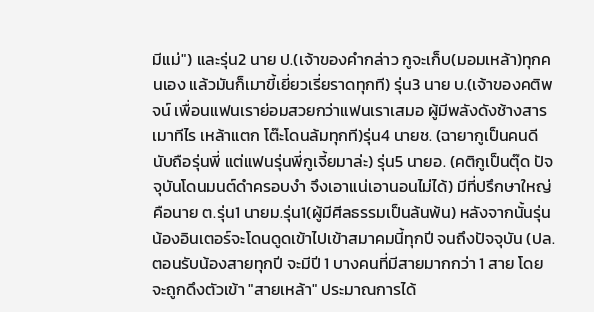มีแม่") และรุ่น2 นาย ป.(เจ้าของคำกล่าว กูจะเก็บ(มอมเหล้า)ทุกคนเอง แล้วมันก็เมาขี้เยี่ยวเรี่ยราดทุกที) รุ่น3 นาย บ.(เจ้าของคติพจน์ เพื่อนแฟนเราย่อมสวยกว่าแฟนเราเสมอ ผู้มีพลังดังช้างสาร เมาทีไร เหล้าแตก โต๊ะโดนล้มทุกที)รุ่น4 นายช. (ฉายากูเป็นคนดี นับถือรุ่นพี่ แต่แฟนรุ่นพี่กูเจี้ยมาล่ะ) รุ่น5 นายอ. (คติกูเป็นตุ๊ด ปัจจุบันโดนมนต์ดำครอบงำ จึงเอาแน่เอานอนไม่ได้) มีที่ปรึกษาใหญ่คือนาย ต.รุ่น1 นายม.รุ่น1(ผู้มีศีลธรรมเป็นล้นพ้น) หลังจากนั้นรุ่นน้องอินเตอร์จะโดนดูดเข้าไปเข้าสมาคมนี้ทุกปี จนถึงปัจจุบัน (ปล. ตอนรับน้องสายทุกปี จะมีปี 1 บางคนที่มีสายมากกว่า 1 สาย โดยจะถูกดึงตัวเข้า "สายเหล้า" ประมาณการได้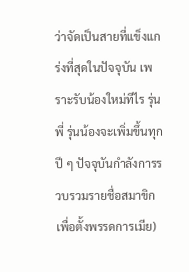ว่าจัดเป็นสายที่แข็งแกร่งที่สุดในปัจจุบัน เพราะรับน้องใหม่ทีไร รุ่นพี่ รุ่นน้องจะเพิ่มขึ้นทุกปี ๆ ปัจจุบันกำลังการรวบรวมรายชื่อสมาขิก เพื่อตั้งพรรดการเมีย)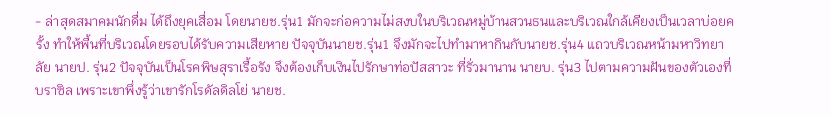- ล่าสุดสมาคมนักดื่ม ได้ถึงยุคเสื่อม โดยนายช.รุ่น1 มักจะก่อความไม่สงบในบริเวณหมู่บ้านสวนธนและบริเวณใกล้เคียงเป็นเวลาบ่อยครั้ง ทำให้พื้นที่บริเวณโดยรอบได้รับความเสียหาย ปัจจุบันนายช.รุ่น1 จึงมักจะไปทำมาหากินกับนายช.รุ่น4 แถวบริเวณหน้ามหาวิทยาลัย นายป. รุ่น2 ปัจจุบันเป็นโรคพิษสุราเรื้อรัง จึงต้องเก็บเงินไปรักษาท่อปัสสาวะ ที่รั่วมานาน นายบ. รุ่น3 ไปตามความฝันของตัวเองที่บราซิล เพราะเขาพึ่งรู้ว่าเขารักโรดัลดิลโย่ นายช.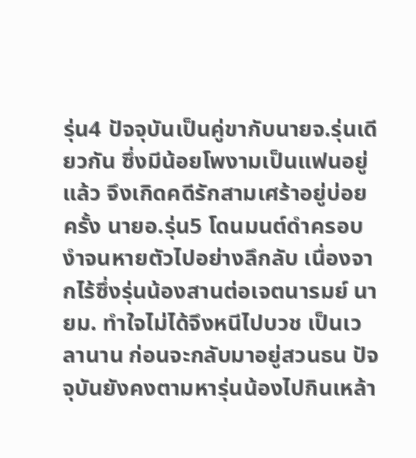รุ่น4 ปัจจุบันเป็นคู่ขากับนายจ.รุ่นเดียวกัน ซึ่งมีน้อยโพงามเป็นแฟนอยู่แล้ว จึงเกิดคดีรักสามเศร้าอยู่บ่อยครั้ง นายอ.รุ่น5 โดนมนต์ดำครอบงำจนหายตัวไปอย่างลึกลับ เนื่องจากไร้ซึ่งรุ่นน้องสานต่อเจตนารมย์ นายม. ทำใจไม่ได้จึงหนีไปบวช เป็นเวลานาน ก่อนจะกลับมาอยู่สวนธน ปัจจุบันยังคงตามหารุ่นน้องไปกินเหล้า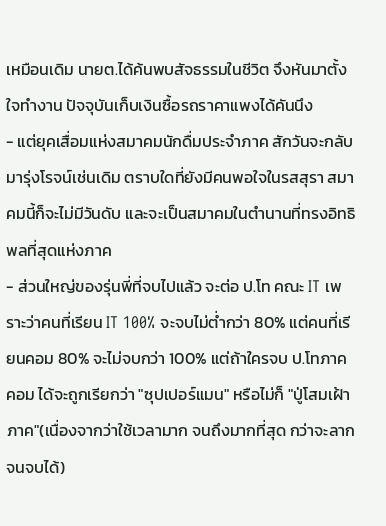เหมือนเดิม นายต.ได้ค้นพบสัจธรรมในชีวิต จึงหันมาตั้งใจทำงาน ปัจจุบันเก็บเงินซื้อรถราคาแพงได้คันนึง
- แต่ยุคเสื่อมแห่งสมาคมนักดื่มประจำภาค สักวันจะกลับมารุ่งโรจน์เช่นเดิม ตราบใดที่ยังมีคนพอใจในรสสุรา สมาคมนี้ก็จะไม่มีวันดับ และจะเป็นสมาคมในตำนานที่ทรงอิทธิพลที่สุดแห่งภาค
- ส่วนใหญ่ของรุ่นพี่ที่จบไปแล้ว จะต่อ ป.โท คณะ IT เพราะว่าคนที่เรียน IT 100% จะจบไม่ต่ำกว่า 80% แต่คนที่เรียนคอม 80% จะไม่จบกว่า 100% แต่ถ้าใครจบ ป.โทภาคคอม ได้จะถูกเรียกว่า "ซุปเปอร์แมน" หรือไม่ก็ "ปู่โสมเฝ้าภาค"(เนื่องจากว่าใช้เวลามาก จนถึงมากที่สุด กว่าจะลากจนจบได้)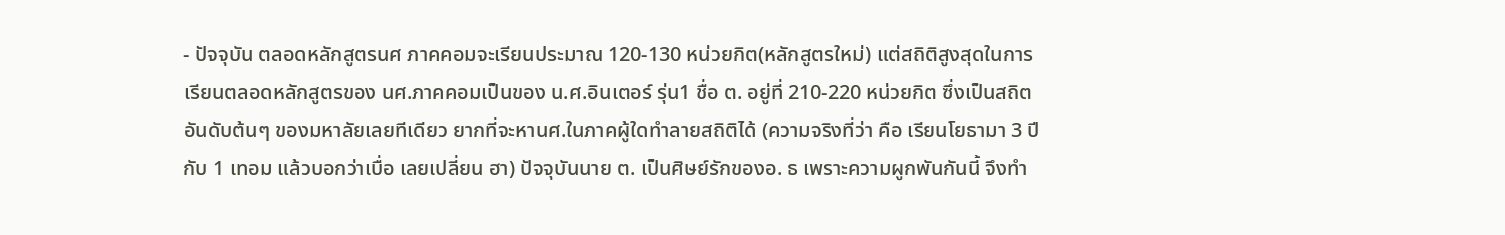- ปัจจุบัน ตลอดหลักสูตรนศ ภาคคอมจะเรียนประมาณ 120-130 หน่วยกิต(หลักสูตรใหม่) แต่สถิติสูงสุดในการเรียนตลอดหลักสูตรของ นศ.ภาคคอมเป็นของ น.ศ.อินเตอร์ รุ่น1 ชื่อ ต. อยู่ที่ 210-220 หน่วยกิต ซึ่งเป็นสถิตอันดับต้นๆ ของมหาลัยเลยทีเดียว ยากที่จะหานศ.ในภาคผู้ใดทำลายสถิติได้ (ความจริงที่ว่า คือ เรียนโยธามา 3 ปี กับ 1 เทอม แล้วบอกว่าเบื่อ เลยเปลี่ยน ฮา) ปัจจุบันนาย ต. เป็นศิษย์รักของอ. ธ เพราะความผูกพันกันนี้ จึงทำ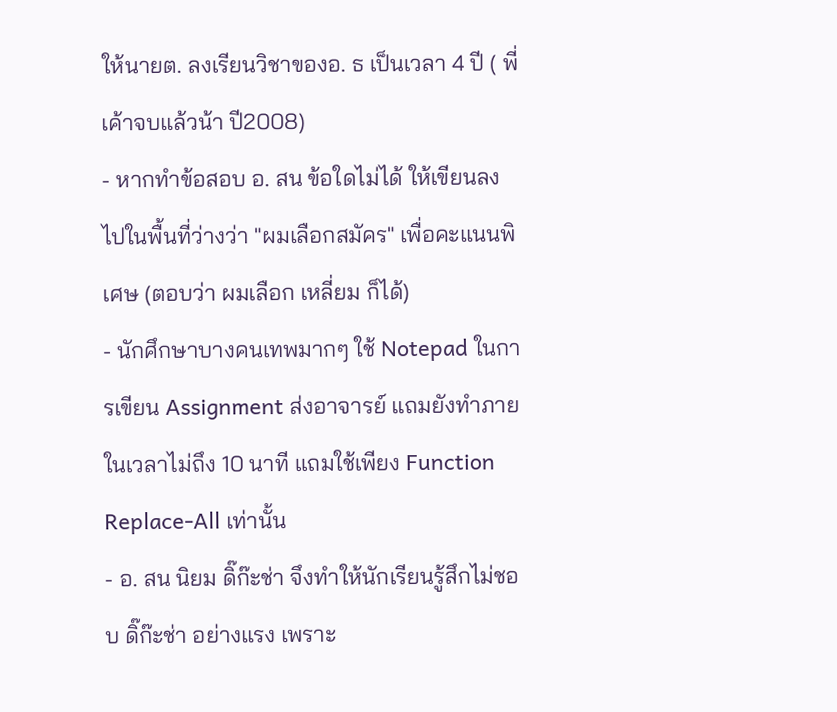ให้นายต. ลงเรียนวิชาของอ. ธ เป็นเวลา 4 ปี ( พี่เค้าจบแล้วน้า ปี2008)
- หากทำข้อสอบ อ. สน ข้อใดไม่ได้ ให้เขียนลงไปในพื้นที่ว่างว่า "ผมเลือกสมัคร" เพื่อคะแนนพิเศษ (ตอบว่า ผมเลือก เหลี่ยม ก็ได้)
- นักศึกษาบางคนเทพมากๆ ใช้ Notepad ในการเขียน Assignment ส่งอาจารย์ แถมยังทำภายในเวลาไม่ถึง 10 นาที แถมใช้เพียง Function Replace-All เท่านั้น
- อ. สน นิยม ดิ๊ก๊ะช่า จึงทำให้นักเรียนรู้สึกไม่ชอบ ดิ๊ก๊ะช่า อย่างแรง เพราะ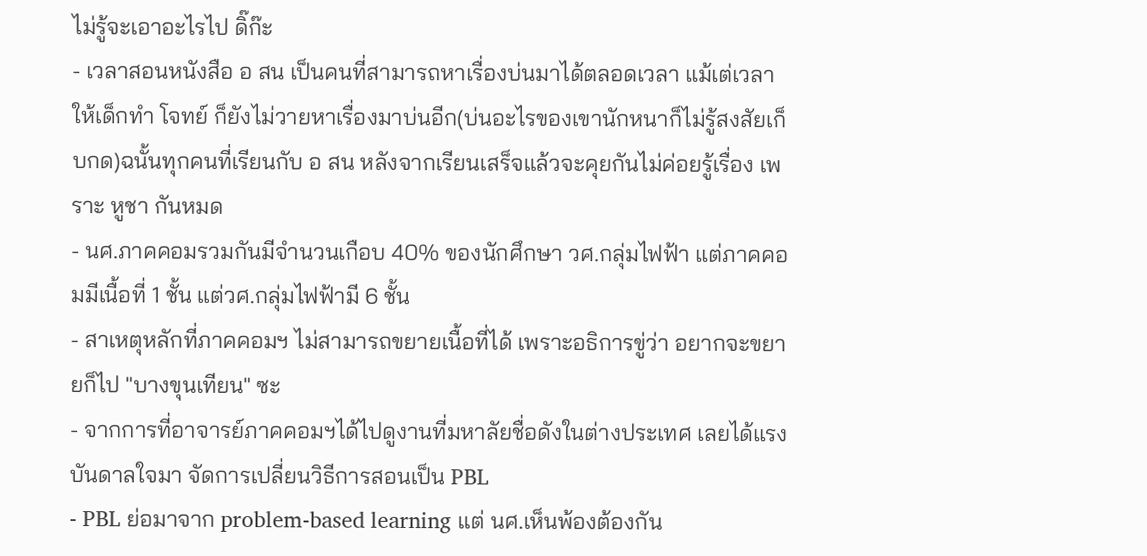ไม่รู้จะเอาอะไรไป ดิ๊ก๊ะ
- เวลาสอนหนังสือ อ สน เป็นคนที่สามารถหาเรื่องบ่นมาได้ตลอดเวลา แม้เต่เวลาให้เด็กทำ โจทย์ ก็ยังไม่วายหาเรื่องมาบ่นอีก(บ่นอะไรของเขานักหนาก็ไม่รู้สงสัยเก็บกด)ฉนั้นทุกคนที่เรียนกับ อ สน หลังจากเรียนเสร็จแล้วจะคุยกันไม่ค่อยรู้เรื่อง เพราะ หูชา กันหมด
- นศ.ภาคคอมรวมกันมีจำนวนเกือบ 40% ของนักศึกษา วศ.กลุ่มไฟฟ้า แต่ภาคคอมมีเนื้อที่ 1 ชั้น แต่วศ.กลุ่มไฟฟ้ามี 6 ชั้น
- สาเหตุหลักที่ภาคคอมฯ ไม่สามารถขยายเนื้อที่ได้ เพราะอธิการขู่ว่า อยากจะขยายก็ไป "บางขุนเทียน" ซะ
- จากการที่อาจารย์ภาคคอมฯได้ไปดูงานที่มหาลัยชื่อดังในต่างประเทศ เลยได้แรงบันดาลใจมา จัดการเปลี่ยนวิธีการสอนเป็น PBL
- PBL ย่อมาจาก problem-based learning แต่ นศ.เห็นพ้องต้องกัน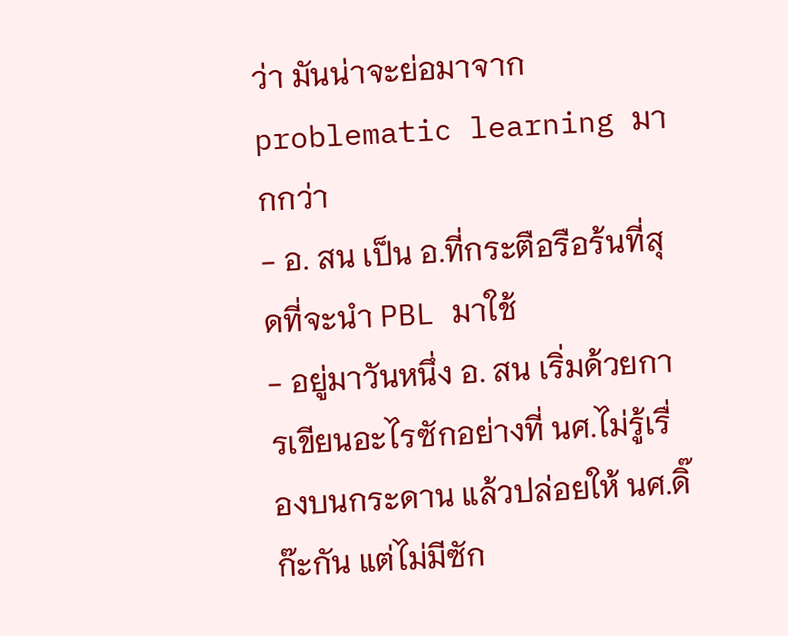ว่า มันน่าจะย่อมาจาก problematic learning มากกว่า
- อ. สน เป็น อ.ที่กระตือรือร้นที่สุดที่จะนำ PBL มาใช้
- อยู่มาวันหนึ่ง อ. สน เริ่มด้วยการเขียนอะไรซักอย่างที่ นศ.ไม่รู้เรื่องบนกระดาน แล้วปล่อยให้ นศ.ดิ๊ก๊ะกัน แต่ไม่มีซัก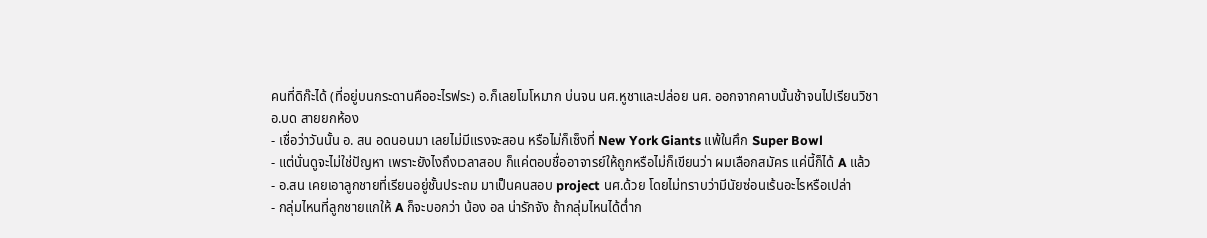คนที่ดิก๊ะได้ (ที่อยู่บนกระดานคืออะไรฟระ) อ.ก็เลยโมโหมาก บ่นจน นศ.หูชาและปล่อย นศ. ออกจากคาบนั้นช้าจนไปเรียนวิชา อ.บด สายยกห้อง
- เชื่อว่าวันนั้น อ. สน อดนอนมา เลยไม่มีแรงจะสอน หรือไม่ก็เซ็งที่ New York Giants แพ้ในศึก Super Bowl
- แต่นั่นดูจะไม่ใช่ปัญหา เพราะยังไงถึงเวลาสอบ ก็แค่ตอบชื่ออาจารย์ให้ถูกหรือไม่ก็เขียนว่า ผมเลือกสมัคร แค่นี้ก็ได้ A แล้ว
- อ.สน เคยเอาลูกชายที่เรียนอยู่ชั้นประถม มาเป็นคนสอบ project นศ.ด้วย โดยไม่ทราบว่ามีนัยซ่อนเร้นอะไรหรือเปล่า
- กลุ่มไหนที่ลูกชายแกให้ A ก็จะบอกว่า น้อง อล น่ารักจัง ถ้ากลุ่มไหนได้ต่ำก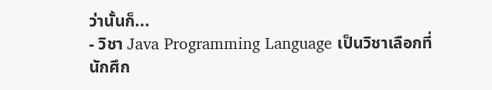ว่านั้นก็...
- วิชา Java Programming Language เป็นวิชาเลือกที่นักศึก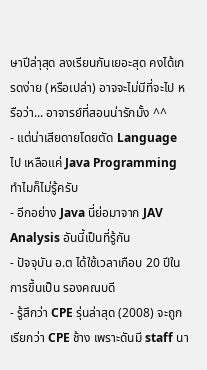ษาปีล่าุสุด ลงเรียนกันเยอะสุด คงได้เกรดง่าย (หรือเปล่า) อาจจะไม่มีที่จะไป หรือว่า... อาจารย์ที่สอนน่ารักมั้ง ^^
- แต่น่าเสียดายโดยตัด Language ไป เหลือแค่ Java Programming ทำไมก็ไม่รู้ครับ
- อีกอย่าง Java นี่ย่อมาจาก JAV Analysis อันนี้เป็นที่รู้กัน
- ปัจจุบัน อ.ต ได้ใช้เวลาเกือบ 20 ปีในการขึ้นเป็น รองคณบดี
- รู้สึกว่า CPE รุ่นล่าสุด (2008) จะถูกเรียกว่า CPE ช้าง เพราะดันมี staff นา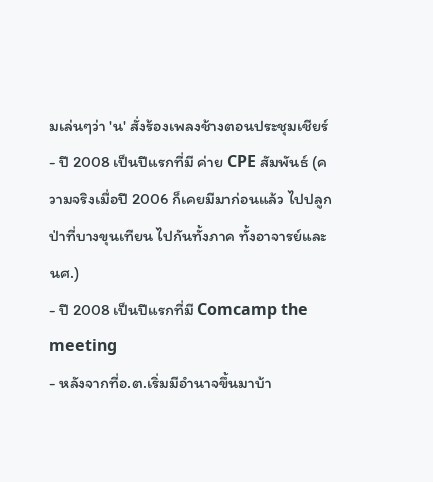มเล่นๆว่า 'น' สั่งร้องเพลงช้างตอนประชุมเชียร์
- ปี 2008 เป็นปีแรกที่มี ค่าย CPE สัมพันธ์ (ความจริงเมื่อปี 2006 ก็เคยมีมาก่อนแล้ว ไปปลูกป่าที่บางขุนเทียน ไปกันทั้งภาค ทั้งอาจารย์และนศ.)
- ปี 2008 เป็นปีแรกที่มี Comcamp the meeting
- หลังจากที่อ.ต.เริ่มมีอำนาจขึ้นมาบ้า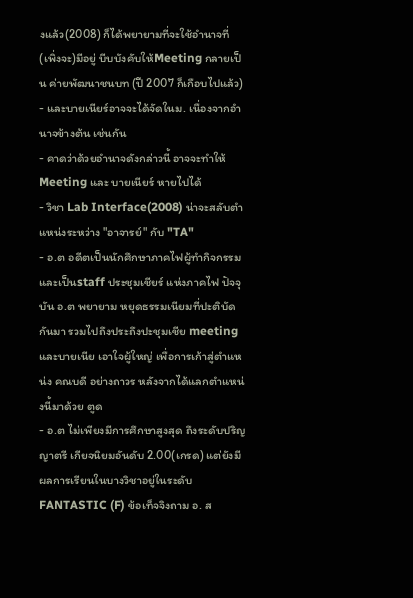งแล้ว(2008) ก็ได้พยายามที่จะใช้อำนาจที่(เพิ่งจะ)มีอยู่ บีบบังคับให้Meeting กลายเป็น ค่ายพัฒนาชนบท (ปี 2007 ก็เกือบไปแล้ว)
- และบายเนียร์อาจจะได้จัดในม. เนื่องจากอำนาจข้างต้น เช่นกัน
- คาดว่าด้วยอำนาจดังกล่าวนี้ อาจจะทำให้ Meeting และ บายเนียร์ หายไปได้
- วิชา Lab Interface(2008) น่าจะสลับตำแหน่งระหว่าง "อาจารย์" กับ "TA"
- อ.ต อดีตเป็นนักศึกษาภาคไฟผู้ทำกิจกรรม และเป็นstaff ประชุมเชียร์ แห่งภาคไฟ ปัจจุบัน อ.ต พยายาม หยุดธรรมเนียมที่ปะติบัดกันมา รวมไปถึงประถึงปะชุมเชีย meeting และบายเนีย เอาใจผู้ใหญ่ เพื่อการเก้าสู่ตำแหน่ง คณบดี อย่างถาวร หลังจากได้แลกตำแหน่งนี้มาด้วย ตูด
- อ.ต ไม่เพียงมีการศึกษาสูงสุด ถึงระดับปริญญาตรี เกียจนิยมอันดับ 2.00(เกรด) แต่ยังมีผลการเรียนในบางวิชาอยู่ในระดับ FANTASTIC (F) ข้อเท็จจิงถาม อ. ส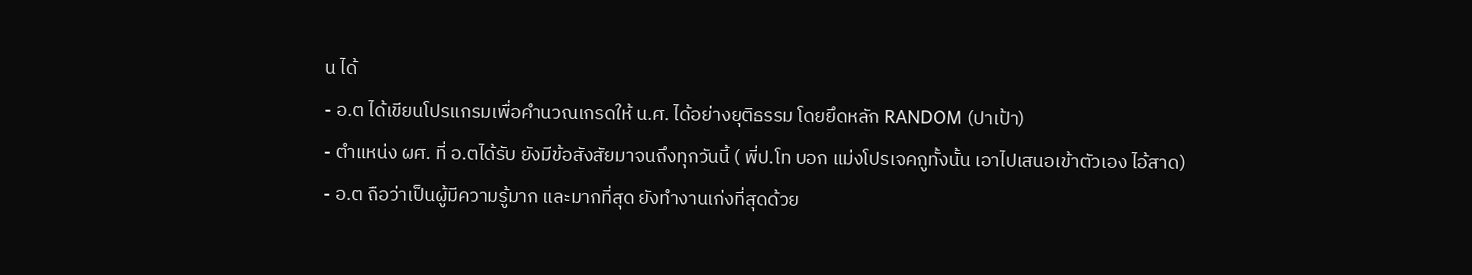น ได้
- อ.ต ได้เขียนโปรแกรมเพื่อคำนวณเกรดให้ น.ศ. ได้อย่างยุติธรรม โดยยึดหลัก RANDOM (ปาเป้า)
- ตำแหน่ง ผศ. ที่ อ.ตได้รับ ยังมีข้อสังสัยมาจนถึงทุกวันนี้ ( พี่ป.โท บอก แม่งโปรเจคกูทั้งนั้น เอาไปเสนอเข้าตัวเอง ไอ้สาด)
- อ.ต ถือว่าเป็นผู้มีความรู้มาก และมากที่สุด ยังทำงานเก่งที่สุดด้วย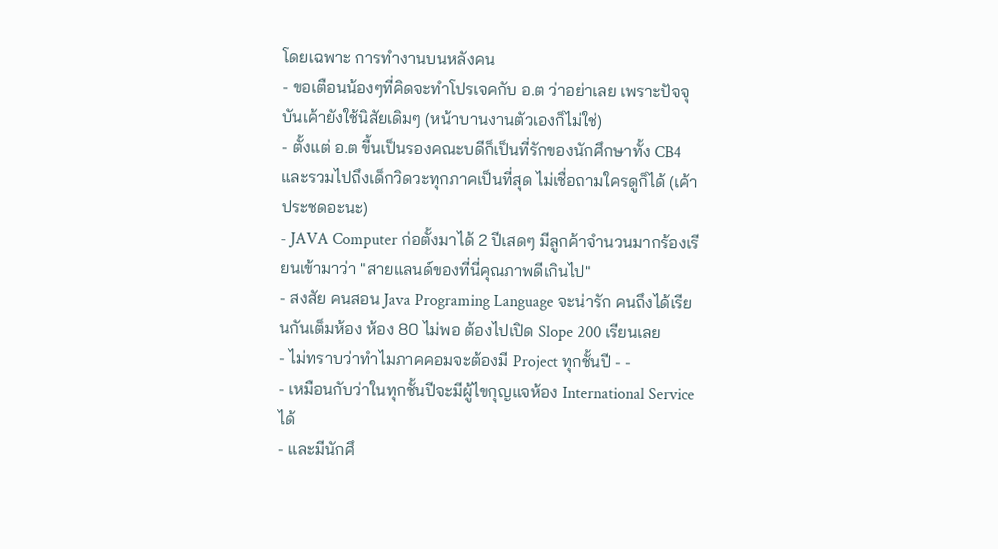โดยเฉพาะ การทำงานบนหลังคน
- ขอเตือนน้องๆที่คิดจะทำโปรเจคกับ อ.ต ว่าอย่าเลย เพราะปัจจุบันเค้ายังใช้นิสัยเดิมๆ (หน้าบานงานตัวเองก็ไม่ใช่)
- ตั้งแต่ อ.ต ขี้นเป็นรองคณะบดีก็เป็นที่รักของนักศึกษาทั้ง CB4 และรวมไปถึงเด็กวิดวะทุกภาคเป็นที่สุด ไม่เชื่อถามใครดูก็ได้ (เค้าประชดอะนะ)
- JAVA Computer ก่อตั้งมาได้ 2 ปีเสดๆ มีลูกค้าจำนวนมากร้องเรียนเข้ามาว่า "สายแลนด์ของที่นี่คุณภาพดีเกินไป"
- สงสัย คนสอน Java Programing Language จะน่ารัก คนถึงได้เรียนกันเต็มห้อง ห้อง 80 ไม่พอ ต้องไปเปิด Slope 200 เรียนเลย
- ไม่ทราบว่าทำไมภาคคอมจะต้องมี Project ทุกชั้นปี - -
- เหมือนกับว่าในทุกชั้นปีจะมีผู้ไขกุญแจห้อง International Service ได้
- และมีนักศึ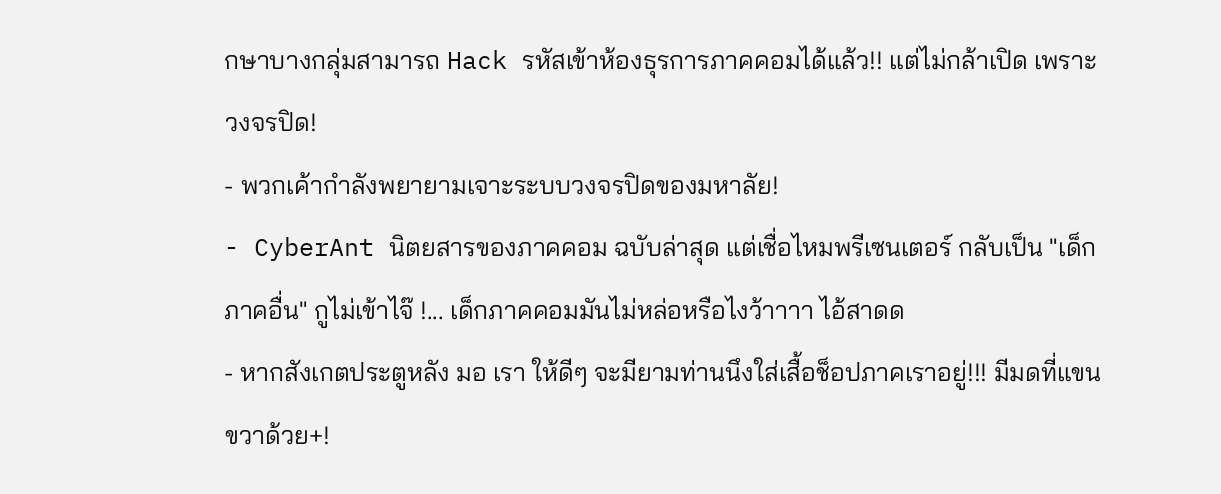กษาบางกลุ่มสามารถ Hack รหัสเข้าห้องธุรการภาคคอมได้แล้ว!! แต่ไม่กล้าเปิด เพราะวงจรปิด!
- พวกเค้ากำลังพยายามเจาะระบบวงจรปิดของมหาลัย!
- CyberAnt นิตยสารของภาคคอม ฉบับล่าสุด แต่เชื่อไหมพรีเซนเตอร์ กลับเป็น "เด็กภาคอื่น" กูไม่เข้าไจ๊ !... เด็กภาคคอมมันไม่หล่อหรือไงว้าาาา ไอ้สาดด
- หากสังเกตประตูหลัง มอ เรา ให้ดีๆ จะมียามท่านนึงใส่เสื้อช็อปภาคเราอยู่!!! มีมดที่แขนขวาด้วย+!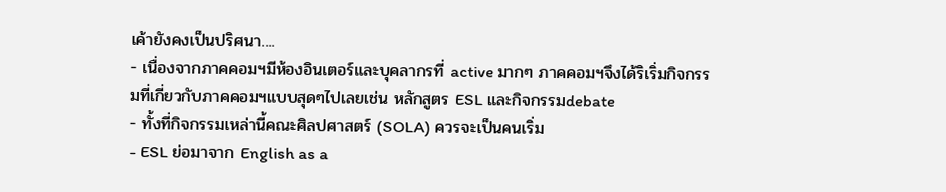เค้ายังคงเป็นปริศนา....
- เนื่องจากภาคคอมฯมีห้องอินเตอร์และบุคลากรที่ active มากๆ ภาคคอมฯจึงได้ริเริ่มกิจกรรมที่เกี่ยวกับภาคคอมฯแบบสุดๆไปเลยเช่น หลักสูตร ESL และกิจกรรมdebate
- ทั้งที่กิจกรรมเหล่านี้คณะศิลปศาสตร์ (SOLA) ควรจะเป็นคนเริ่ม
- ESL ย่อมาจาก English as a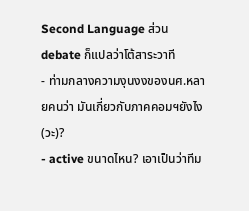Second Language ส่วน debate ก็แปลว่าโต้สาระวาที
- ท่ามกลางความงุนงงของนศ.หลายคนว่า มันเกี่ยวกับภาคคอมฯยังไง(วะ)?
- active ขนาดไหน? เอาเป็นว่าทีม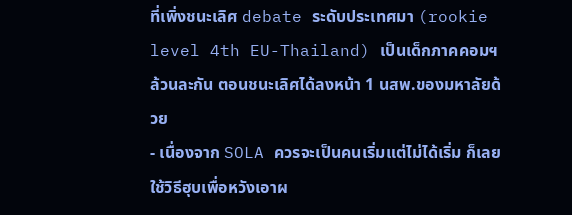ที่เพิ่งชนะเลิศ debate ระดับประเทศมา (rookie level 4th EU-Thailand) เป็นเด็กภาคคอมฯล้วนละกัน ตอนชนะเลิศได้ลงหน้า 1 นสพ.ของมหาลัยด้วย
- เนื่องจาก SOLA ควรจะเป็นคนเริ่มแต่ไม่ได้เริ่ม ก็เลยใช้วิธีฮุบเพื่อหวังเอาผ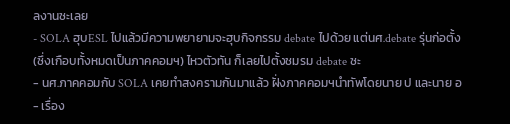ลงานซะเลย
- SOLA ฮุบESL ไปแล้วมีความพยายามจะฮุบกิจกรรม debate ไปด้วย แต่นศ.debate รุ่นก่อตั้ง (ซึ่งเกือบทั้งหมดเป็นภาคคอมฯ) ไหวตัวทัน ก็เลยไปตั้งชมรม debate ซะ
- นศ.ภาคคอมกับ SOLA เคยทำสงครามกันมาแล้ว ฝั่งภาคคอมฯนำทัพโดยนาย ป และนาย อ
- เรื่อง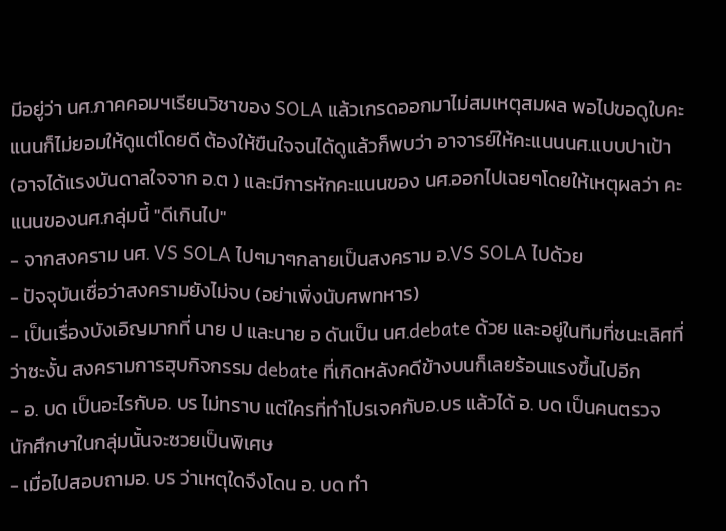มีอยู่ว่า นศ.ภาคคอมฯเรียนวิชาของ SOLA แล้วเกรดออกมาไม่สมเหตุสมผล พอไปขอดูใบคะแนนก็ไม่ยอมให้ดูแต่โดยดี ต้องให้ขืนใจจนได้ดูแล้วก็พบว่า อาจารย์ให้คะแนนนศ.แบบปาเป้า (อาจได้แรงบันดาลใจจาก อ.ต ) และมีการหักคะแนนของ นศ.ออกไปเฉยๆโดยให้เหตุผลว่า คะแนนของนศ.กลุ่มนี้ "ดีเกินไป"
- จากสงคราม นศ. VS SOLA ไปๆมาๆกลายเป็นสงคราม อ.VS SOLA ไปด้วย
- ปัจจุบันเชื่อว่าสงครามยังไม่จบ (อย่าเพิ่งนับศพทหาร)
- เป็นเรื่องบังเอิญมากที่ นาย ป และนาย อ ดันเป็น นศ.debate ด้วย และอยู่ในทีมที่ชนะเลิศที่ว่าซะงั้น สงครามการฮุบกิจกรรม debate ที่เกิดหลังคดีข้างบนก็เลยร้อนแรงขึ้นไปอีก
- อ. บด เป็นอะไรกับอ. บร ไม่ทราบ แต่ใครที่ทำโปรเจคกับอ.บร แล้วได้ อ. บด เป็นคนตรวจ นักศึกษาในกลุ่มนั้นจะซวยเป็นพิเศษ
- เมื่อไปสอบถามอ. บร ว่าเหตุใดจึงโดน อ. บด ทำ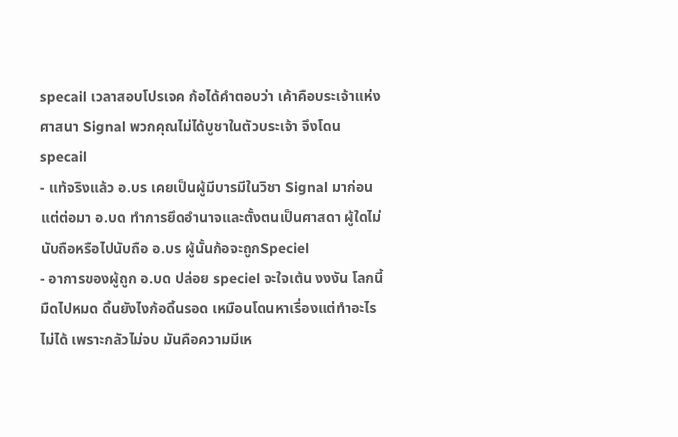specail เวลาสอบโปรเจค ก้อได้คำตอบว่า เค้าคือบระเจ้าแห่งศาสนา Signal พวกคุณไม่ได้บูชาในตัวบระเจ้า จึงโดนspecail
- แท้จริงแล้ว อ.บร เคยเป็นผู้มีบารมีในวิชา Signal มาก่อน แต่ต่อมา อ.บด ทำการยึดอำนาจและตั้งตนเป็นศาสดา ผู้ใดไม่นับถือหรือไปนับถือ อ.บร ผู้นั้นก้อจะถูกSpeciel
- อาการของผู้ถูก อ.บด ปล่อย speciel จะใจเต้น งงงัน โลกนี้มืดไปหมด ดิ้นยังไงก้อดิ้นรอด เหมือนโดนหาเรื่องแต่ทำอะไรไม่ได้ เพราะกลัวไม่จบ มันคือความมีเห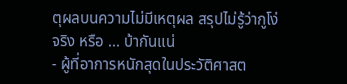ตุผลบนความไม่มีเหตุผล สรุปไม่รู้ว่ากูโง่จริง หรือ ... บ้ากันแน่
- ผู้ที่อาการหนักสุดในประวัติศาสต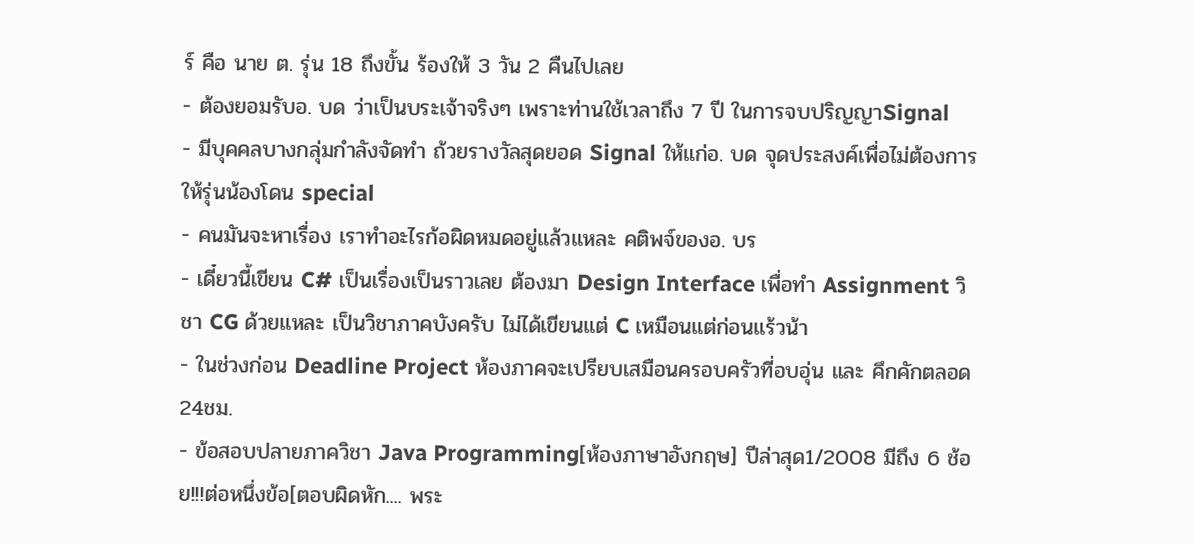ร์ คือ นาย ต. รุ่น 18 ถึงขั้น ร้องให้ 3 วัน 2 คืนไปเลย
- ต้องยอมรับอ. บด ว่าเป็นบระเจ้าจริงๆ เพราะท่านใช้เวลาถึง 7 ปี ในการจบปริญญาSignal
- มีบุคคลบางกลุ่มกำลังจัดทำ ถ้วยรางวัลสุดยอด Signal ให้แก่อ. บด จุดประสงค์เพื่อไม่ต้องการให้รุ่นน้องโดน special
- คนมันจะหาเรื่อง เราทำอะไรก้อผิดหมดอยู่แล้วแหละ คติพจ์ของอ. บร
- เดี๋ยวนี้เขียน C# เป็นเรื่องเป็นราวเลย ต้องมา Design Interface เพื่อทำ Assignment วิชา CG ด้วยแหละ เป็นวิชาภาคบังครับ ไม่ได้เขียนแต่ C เหมือนแต่ก่อนแร้วน้า
- ในช่วงก่อน Deadline Project ห้องภาคจะเปรียบเสมือนครอบครัวที่อบอุ่น และ คึกคักตลอด 24ชม.
- ข้อสอบปลายภาควิชา Java Programming[ห้องภาษาอังกฤษ] ปีล่าสุด1/2008 มีถึง 6 ช้อย!!!ต่อหนึ่งข้อ[ตอบผิดหัก.... พระ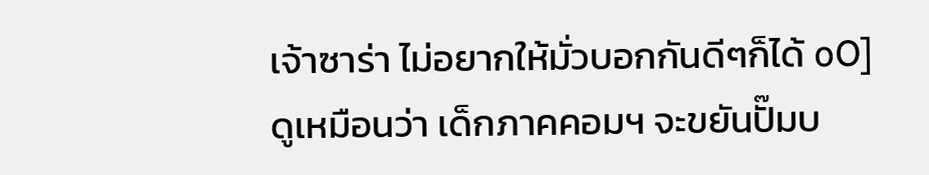เจ้าซาร่า ไม่อยากให้มั่วบอกกันดีๆก็ได้ oO]
ดูเหมือนว่า เด็กภาคคอมฯ จะขยันปั๊มบ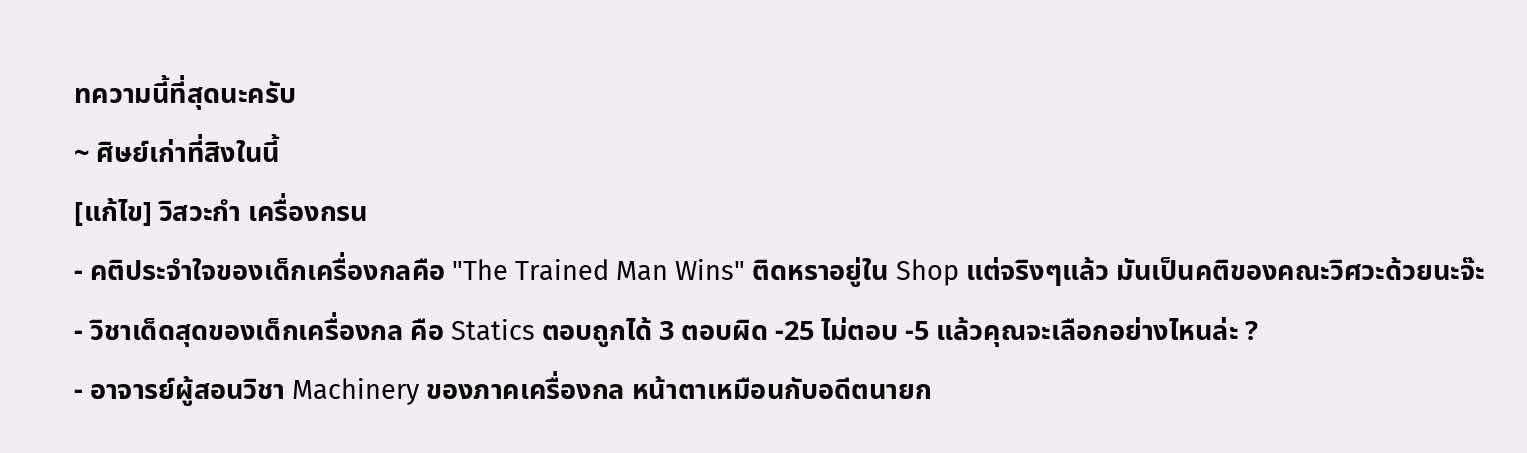ทความนี้ที่สุดนะครับ
~ ศิษย์เก่าที่สิงในนี้
[แก้ไข] วิสวะกำ เครื่องกรน
- คติประจำใจของเด็กเครื่องกลคือ "The Trained Man Wins" ติดหราอยู่ใน Shop แต่จริงๆแล้ว มันเป็นคติของคณะวิศวะด้วยนะจ๊ะ
- วิชาเด็ดสุดของเด็กเครื่องกล คือ Statics ตอบถูกได้ 3 ตอบผิด -25 ไม่ตอบ -5 แล้วคุณจะเลือกอย่างไหนล่ะ ?
- อาจารย์ผู้สอนวิชา Machinery ของภาคเครื่องกล หน้าตาเหมือนกับอดีตนายก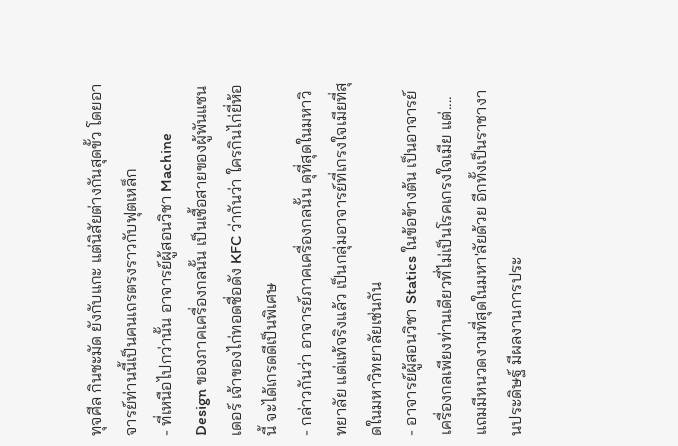ทุจศีล กินชะมัด ยังกับแกะ แต่นิสัยต่างกันสุดขั้ว โดยอาจารย์ท่านนี้เป็นคนเถรตรงราวกับฟุตเหล็ก
- ที่เหนือไปกว่านั้น อาจารย์ผู้สอนวิชา Machine Design ของภาคเครื่องกลนั้น เป็นเชื้อสายของผู้พันแซนเดอร์ เจ้าของไก่ทอดชื่อดัง KFC ว่ากันว่า ใครกินไก่ยี่ห้อนี้ จะได้เกรดดีเป็นพิเศษ
- กล่าวกันว่า อาจารย์ภาคเครื่องกลนั้น ดุที่สุดในมหาวิทยาลัย แต่แท้จริงแล้ว เป็นกลุ่มอาจารย์ที่เกรงใจเมียที่สุดในมหาวิทยาลัยเช่นกัน
- อาจารย์ผู้สอนวิชา Statics ในข้อข้างต้น เป็นอาจารย์เครื่องกลเพียงท่านเดียวที่ไม่เป็นโรคเกรงใจเมีย แต่.... แถมมีหนวดงามที่สุดในมหา'ลัยด้วย อีกทั้งเป็นราชางานประดิษฐ์ มีผลงานการประ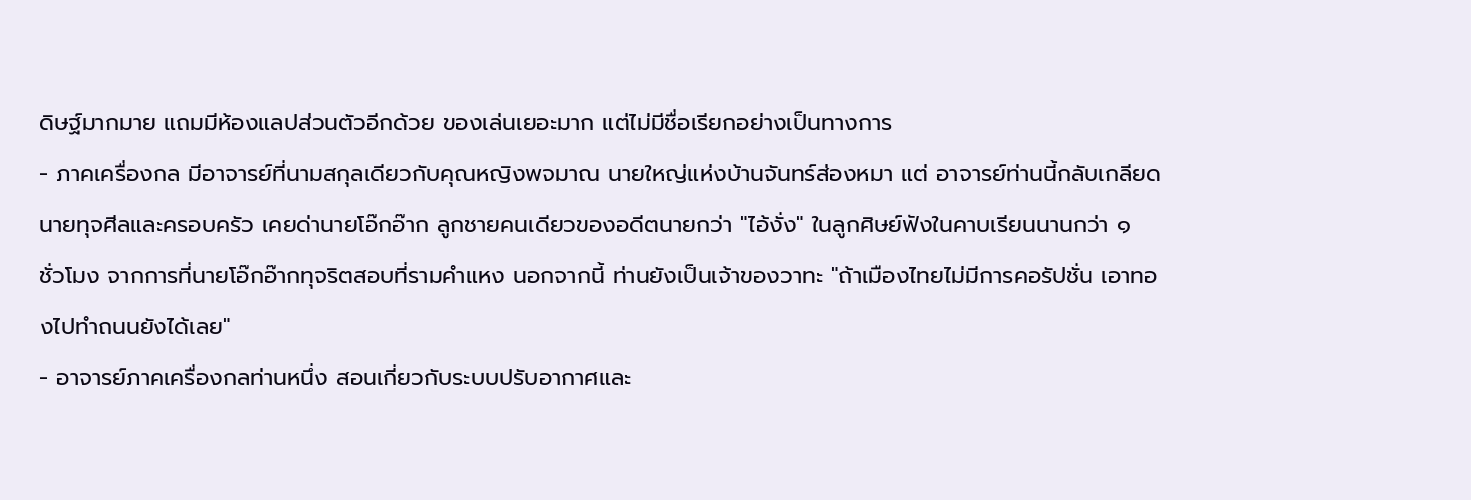ดิษฐ์มากมาย แถมมีห้องแลปส่วนตัวอีกด้วย ของเล่นเยอะมาก แต่ไม่มีชื่อเรียกอย่างเป็นทางการ
- ภาคเครื่องกล มีอาจารย์ที่นามสกุลเดียวกับคุณหญิงพจมาณ นายใหญ่แห่งบ้านจันทร์ส่องหมา แต่ อาจารย์ท่านนี้กลับเกลียดนายทุจศีลและครอบครัว เคยด่านายโอ๊กอ๊าก ลูกชายคนเดียวของอดีตนายกว่า "ไอ้งั่ง" ในลูกศิษย์ฟังในคาบเรียนนานกว่า ๑ ชั่วโมง จากการที่นายโอ๊กอ๊ากทุจริตสอบที่รามคำแหง นอกจากนี้ ท่านยังเป็นเจ้าของวาทะ "ถ้าเมืองไทยไม่มีการคอรัปชั่น เอาทองไปทำถนนยังได้เลย"
- อาจารย์ภาคเครื่องกลท่านหนึ่ง สอนเกี่ยวกับระบบปรับอากาศและ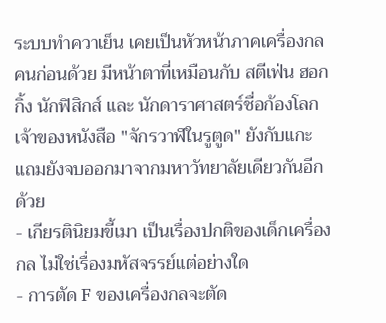ระบบทำควาเย็น เคยเป็นหัวหน้าภาคเครื่องกลคนก่อนด้วย มีหน้าตาที่เหมือนกับ สตีเฟ่น ฮอกกิ้ง นักฟิสิกส์ และ นักดาราศาสตร์ชื่อก้องโลก เจ้าของหนังสือ "จักรวาฬในรูตูด" ยังกับแกะ แถมยังจบออกมาจากมหาวัทยาลัยเดียวกันอีกด้วย
- เกียรตินิยมขี้เมา เป็นเรื่องปกติของเด็กเครื่องกล ไม่ใช่เรื่องมหัสจรรย์แต่อย่างใด
- การตัด F ของเครื่องกลจะตัด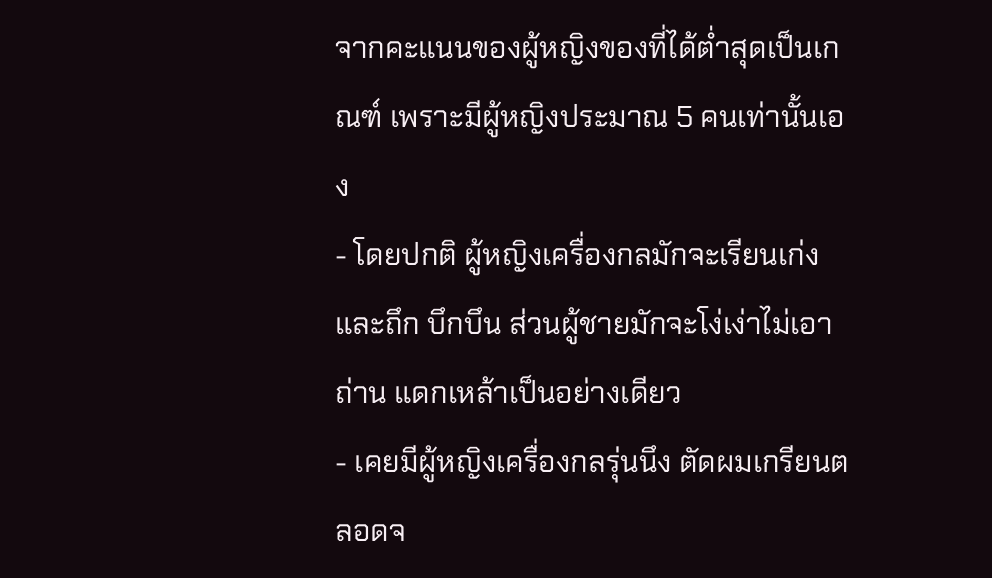จากคะแนนของผู้หญิงของที่ได้ต่ำสุดเป็นเกณฑ์ เพราะมีผู้หญิงประมาณ 5 คนเท่านั้นเอง
- โดยปกติ ผู้หญิงเครื่องกลมักจะเรียนเก่ง และถึก บึกบึน ส่วนผู้ชายมักจะโง่เง่าไม่เอาถ่าน แดกเหล้าเป็นอย่างเดียว
- เคยมีผู้หญิงเครื่องกลรุ่นนึง ตัดผมเกรียนตลอดจ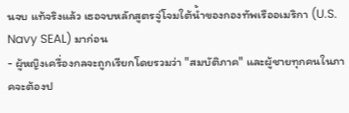นจบ แท้จริงแล้ว เธอจบหลักสูตรจู่โจมใต้น้ำของกองทัพเรืออเมริกา (U.S. Navy SEAL) มาก่อน
- ผู้หญิงเครื่องกลจะถูกเรียกโดยรวมว่า "สมบัติภาค" และผู้ชายทุกคนในภาคจะต้องป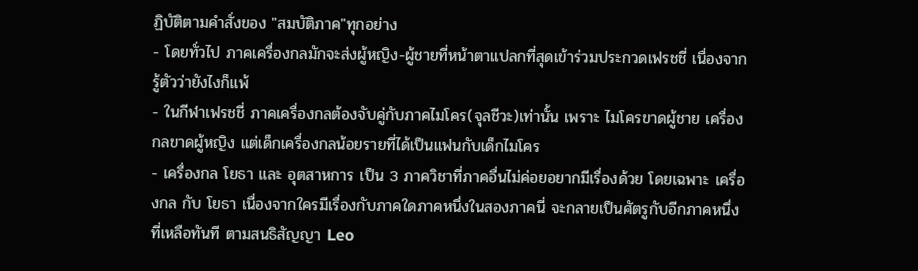ฏิบัติตามคำสั่งของ "สมบัติภาค"ทุกอย่าง
- โดยทั่วไป ภาคเครื่องกลมักจะส่งผู้หญิง-ผู้ชายที่หน้าตาแปลกที่สุดเข้าร่วมประกวดเฟรชชี่ เนื่องจากรู้ตัวว่ายังไงก็แพ้
- ในกีฬาเฟรชชี่ ภาคเครื่องกลต้องจับคู่กับภาคไมโคร(จุลชีวะ)เท่านั้น เพราะ ไมโครขาดผู้ชาย เครื่องกลขาดผู้หญิง แต่เด็กเครื่องกลน้อยรายที่ได้เป็นแฟนกับเด็กไมโคร
- เครื่องกล โยธา และ อุตสาหการ เป็น 3 ภาควิชาที่ภาคอื่นไม่ค่อยอยากมีเรื่องด้วย โดยเฉพาะ เครื่องกล กับ โยธา เนื่องจากใครมีเรื่องกับภาคใดภาคหนึ่งในสองภาคนี่ จะกลายเป็นศัตรูกับอีกภาคหนึ่งที่เหลือทันที ตามสนธิสัญญา Leo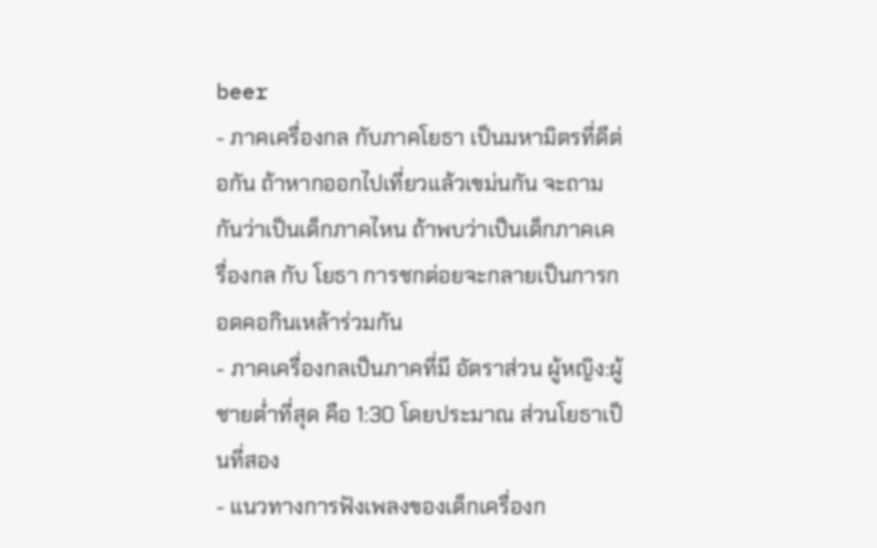beer
- ภาคเครื่องกล กับภาคโยธา เป็นมหามิตรที่ดีต่อกัน ถ้าหากออกไปเที่ยวแล้วเขม่นกัน จะถามกันว่าเป็นเด็กภาคไหน ถ้าพบว่าเป็นเด็กภาคเครื่องกล กับ โยธา การชกต่อยจะกลายเป็นการกอดคอกินเหล้าร่วมกัน
- ภาคเครื่องกลเป็นภาคที่มี อัตราส่วน ผู้หญิง:ผู้ชายต่ำที่สุด คือ 1:30 โดยประมาณ ส่วนโยธาเป็นที่สอง
- แนวทางการฟังเพลงของเด็กเครื่องก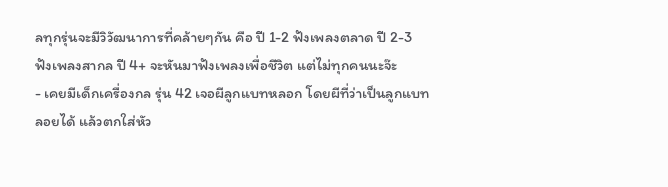ลทุกรุ่นจะมีวิวัฒนาการที่คล้ายๆกัน คือ ปี 1-2 ฟังเพลงตลาด ปี 2-3 ฟังเพลงสากล ปี 4+ จะหันมาฟังเพลงเพื่อชีวิต แต่ไม่ทุกคนนะจ๊ะ
- เคยมีเด็กเครื่องกล รุ่น 42 เจอผีลูกแบทหลอก โดยผีที่ว่าเป็นลูกแบทลอยได้ แล้วตกใส่หัว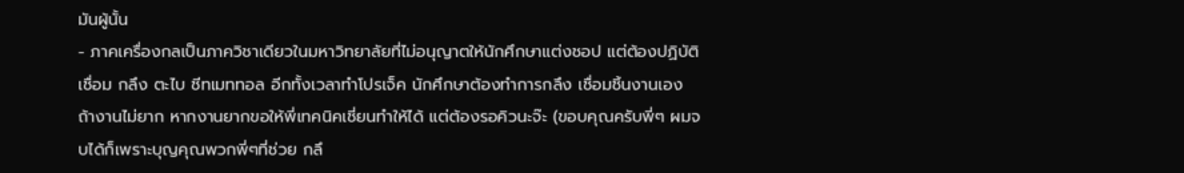มันผู้นั้น
- ภาคเครื่องกลเป็นภาควิชาเดียวในมหาวิทยาลัยที่ไม่อนุญาตให้นักศึกษาแต่งชอป แต่ต้องปฏิบัติ เชื่อม กลึง ตะไบ ชีทเมททอล อีกทั้งเวลาทำโปรเจ็ค นักศึกษาต้องทำการกลึง เชื่อมชิ้นงานเอง ถ้างานไม่ยาก หากงานยากขอให้พี่เทคนิคเชี่ยนทำให้ได้ แต่ต้องรอคิวนะจ๊ะ (ขอบคุณครับพี่ๆ ผมจบได้ก็เพราะบุญคุณพวกพี่ๆที่ช่วย กลึ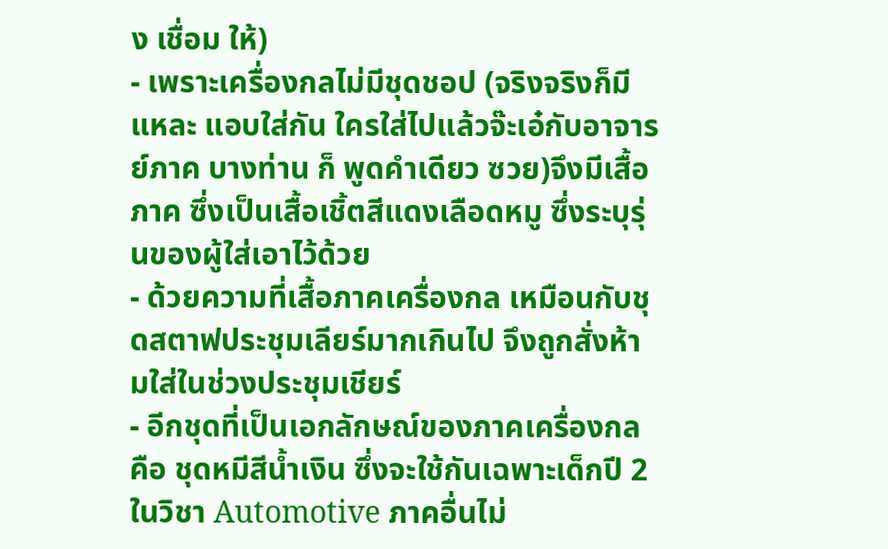ง เชื่อม ให้)
- เพราะเครื่องกลไม่มีชุดชอป (จริงจริงก็มีแหละ แอบใส่กัน ใครใส่ไปแล้วจ๊ะเอ๋กับอาจารย์ภาค บางท่าน ก็ พูดคำเดียว ซวย)จึงมีเสื้อภาค ซึ่งเป็นเสื้อเชิ้ตสีแดงเลือดหมู ซึ่งระบุรุ่นของผู้ใส่เอาไว้ด้วย
- ด้วยความที่เสื้อภาคเครื่องกล เหมือนกับชุดสตาฟประชุมเลียร์มากเกินไป จึงถูกสั่งห้ามใส่ในช่วงประชุมเชียร์
- อีกชุดที่เป็นเอกลักษณ์ของภาคเครื่องกลคือ ชุดหมีสีน้ำเงิน ซึ่งจะใช้กันเฉพาะเด็กปี 2 ในวิชา Automotive ภาคอื่นไม่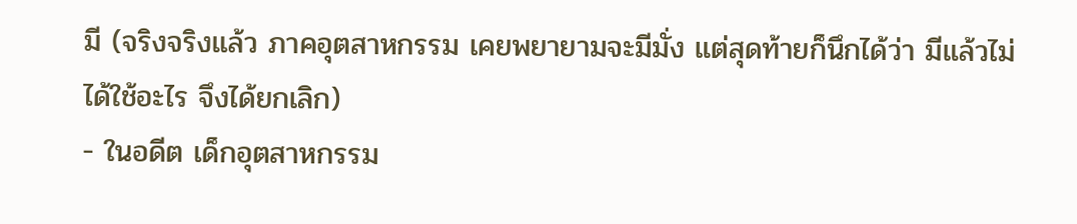มี (จริงจริงแล้ว ภาคอุตสาหกรรม เคยพยายามจะมีมั่ง แต่สุดท้ายก็นึกได้ว่า มีแล้วไม่ได้ใช้อะไร จึงได้ยกเลิก)
- ในอดีต เด็กอุตสาหกรรม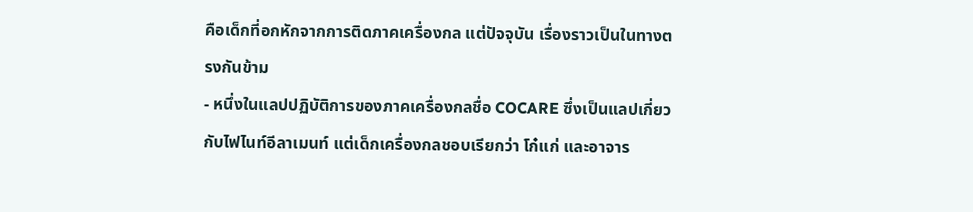คือเด็กที่อกหักจากการติดภาคเครื่องกล แต่ปัจจุบัน เรื่องราวเป็นในทางตรงกันข้าม
- หนึ่งในแลปปฏิบัติการของภาคเครื่องกลชื่อ COCARE ซึ่งเป็นแลปเกี่ยวกับไฟไนท์อีลาเมนท์ แต่เด็กเครื่องกลชอบเรียกว่า โก๋แก่ และอาจาร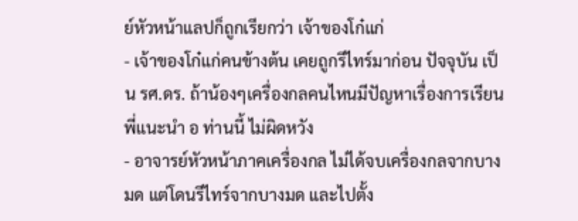ย์หัวหน้าแลปก็ถูกเรียกว่า เจ้าของโก๋แก่
- เจ้าของโก๋แก่คนข้างต้น เคยถูกรีไทร์มาก่อน ปัจจุบัน เป็น รศ.ดร. ถ้าน้องๆเครื่องกลคนไหนมีปัญหาเรื่องการเรียน พี่แนะนำ อ ท่านนี้ ไม่ผิดหวัง
- อาจารย์หัวหน้าภาคเครื่องกล ไม่ได้จบเครื่องกลจากบางมด แต่โดนรีไทร์จากบางมด และไปตั้ง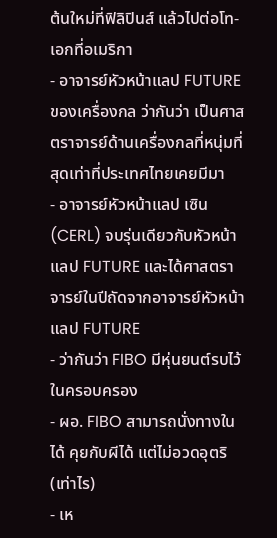ต้นใหม่ที่ฟิลิปินส์ แล้วไปต่อโท-เอกที่อเมริกา
- อาจารย์หัวหน้าแลป FUTURE ของเครื่องกล ว่ากันว่า เป็นศาสตราจารย์ด้านเครื่องกลที่หนุ่มที่สุดเท่าที่ประเทศไทยเคยมีมา
- อาจารย์หัวหน้าแลป เซิน (CERL) จบรุ่นเดียวกับหัวหน้าแลป FUTURE และได้ศาสตราจารย์ในปีถัดจากอาจารย์หัวหน้าแลป FUTURE
- ว่ากันว่า FIBO มีหุ่นยนต์รบไว้ในครอบครอง
- ผอ. FIBO สามารถนั่งทางในได้ คุยกับผีได้ แต่ไม่อวดอุตริ (เท่าไร)
- เห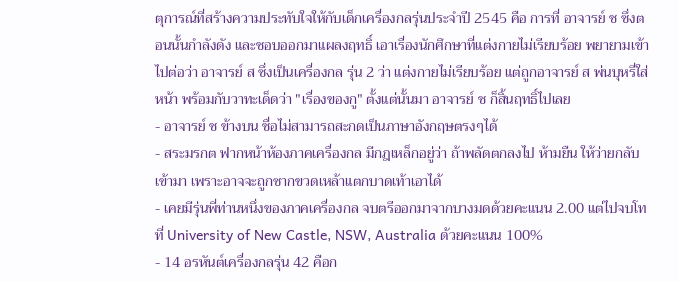ตุการณ์ที่สร้างความประทับใจให้กับเด็กเครื่องกลรุ่นประจำปี 2545 คือ การที่ อาจารย์ ช ซึ่งตอนนั้นกำลังดัง และชอบออกมาแผลงฤทธิ์ เอาเรื่องนักศึกษาที่แต่งกายไม่เรียบร้อย พยายามเข้าไปต่อว่า อาจารย์ ส ซึ่งเป็นเครื่องกล รุ่น 2 ว่า แต่งกายไม่เรียบร้อย แต่ถูกอาจารย์ ส พ่นบุหรี่ใส่หน้า พร้อมกับวาทะเด็ดว่า "เรื่องของกู" ตั้งแต่นั้นมา อาจารย์ ช ก็สิ้นฤทธิ์ไปเลย
- อาจารย์ ช ข้างบน ชื่อไม่สามารถสะกดเป็นภาษาอังกฤษตรงๆได้
- สระมรกต ฟากหน้าห้องภาคเครื่องกล มีกฎเหล็กอยู่ว่า ถ้าพลัดตกลงไป ห้ามยืน ให้ว่ายกลับเข้ามา เพราะอาจจะถูกซากขวดเหล้าแตกบาดเท้าเอาได้
- เคยมีรุ่นพี่ท่านหนึ่งของภาคเครื่องกล จบตรีออกมาจากบางมดด้วยคะแนน 2.00 แต่ไปจบโทที่ University of New Castle, NSW, Australia ด้วยคะแนน 100%
- 14 อรหันต์เครื่องกลรุ่น 42 คือก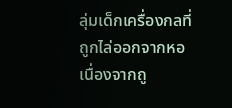ลุ่มเด็กเครื่องกลที่ถูกไล่ออกจากหอ เนื่องจากถู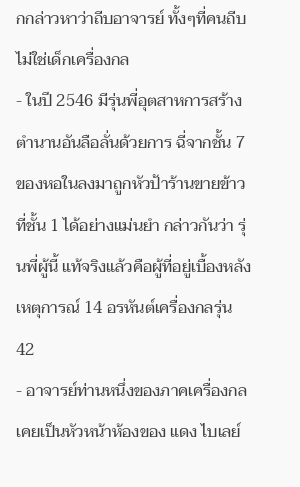กกล่าวหาว่าถีบอาจารย์ ทั้งๆที่คนถีบไม่ใช่เด็กเครื่องกล
- ในปี 2546 มีรุ่นพี่อุตสาหการสร้างตำนานอันลือลั่นด้วยการ ฉี่จากชั้น 7 ของหอในลงมาถูกหัวป้าร้านขายข้าวที่ชั้น 1 ได้อย่างแม่นยำ กล่าวกันว่า รุ่นพี่ผู้นี้ แท้จริงแล้วคือผู้ที่อยู่เบื้องหลังเหตุการณ์ 14 อรหันต์เครื่องกลรุ่น42
- อาจารย์ท่านหนึ่งของภาคเครื่องกล เคยเป็นหัวหน้าห้องของ แดง ไบเลย์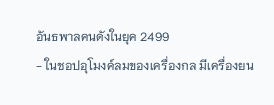อันธพาลคนดังในยุค 2499
- ในชอปอุโมงค์ลมของเครื่องกล มีเครื่องยน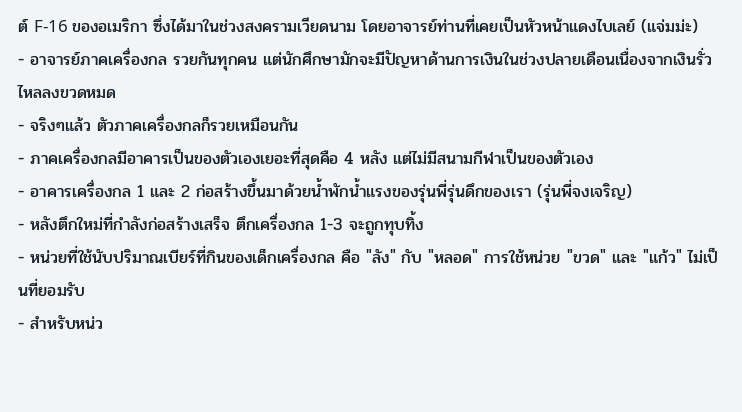ต์ F-16 ของอเมริกา ซึ่งได้มาในช่วงสงครามเวียดนาม โดยอาจารย์ท่านที่เคยเป็นหัวหน้าแดงไบเลย์ (แจ่มม่ะ)
- อาจารย์ภาคเครื่องกล รวยกันทุกคน แต่นักศึกษามักจะมีปัญหาด้านการเงินในช่วงปลายเดือนเนื่องจากเงินรั่วไหลลงขวดหมด
- จริงๆแล้ว ตัวภาคเครื่องกลก็รวยเหมือนกัน
- ภาคเครื่องกลมีอาคารเป็นของตัวเองเยอะที่สุดคือ 4 หลัง แต่ไม่มีสนามกีฬาเป็นของตัวเอง
- อาคารเครื่องกล 1 และ 2 ก่อสร้างขึ้นมาด้วยน้ำพักน้ำแรงของรุ่นพี่รุ่นดึกของเรา (รุ่นพี่จงเจริญ)
- หลังตึกใหม่ที่กำลังก่อสร้างเสร็จ ตึกเครื่องกล 1-3 จะถูกทุบทิ้ง
- หน่วยที่ใช้นับปริมาณเบียร์ที่กินของเด็กเครื่องกล คือ "ลัง" กับ "หลอด" การใช้หน่วย "ขวด" และ "แก้ว" ไม่เป็นที่ยอมรับ
- สำหรับหน่ว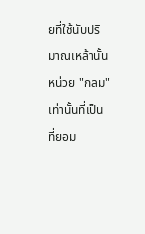ยที่ใช้นับปริมาณเหล้านั้น หน่วย "กลม"เท่านั้นที่เป็นที่ยอม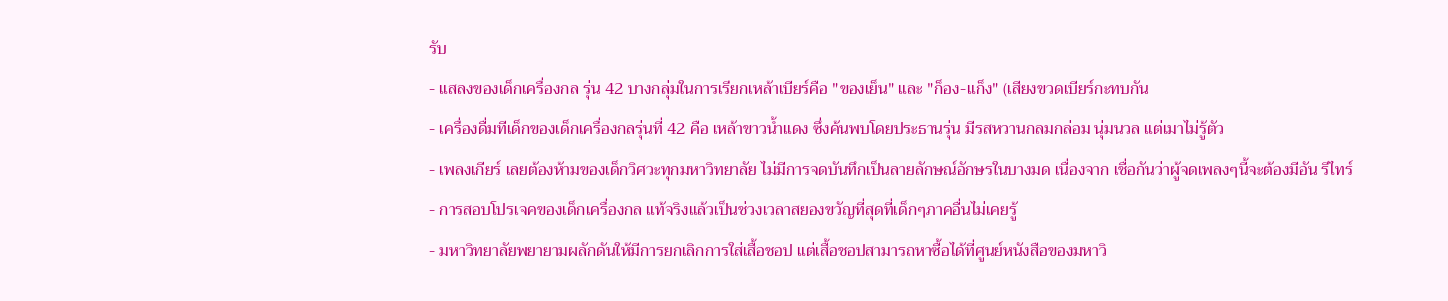รับ
- แสลงของเด็กเครื่องกล รุ่น 42 บางกลุ่มในการเรียกเหล้าเบียร์คือ "ของเย็น" และ "ก็อง-แก็ง" (เสียงขวดเบียร์กะทบกัน
- เครื่องดื่มทีเด็กของเด็กเครื่องกลรุ่นที่ 42 คือ เหล้าขาวน้ำแดง ซึ่งค้นพบโดยประธานรุ่น มีรสหวานกลมกล่อม นุ่มนวล แต่เมาไม่รู้ตัว
- เพลงเกียร์ เลยต้องห้ามของเด็กวิศวะทุกมหาวิทยาลัย ไม่มีการจดบันทึกเป็นลายลักษณ์อักษรในบางมด เนื่องจาก เชื่อกันว่าผู้จดเพลงๆนี้จะต้องมีอัน รีไทร์
- การสอบโปรเจคของเด็กเครื่องกล แท้จริงแล้วเป็นช่วงเวลาสยองขวัญที่สุดที่เด็กๆภาคอื่นไม่เคยรู้
- มหาวิทยาลัยพยายามผลักดันให้มีการยกเลิกการใส่เสื้อชอป แต่เสื้อชอปสามารถหาซื้อได้ที่ศูนย์หนังสือของมหาวิ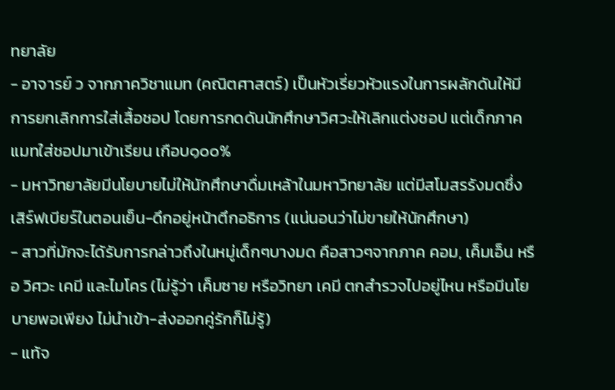ทยาลัย
- อาจารย์ ว จากภาควิชาแมท (คณิตศาสตร์) เป็นหัวเรี่ยวหัวแรงในการผลักดันให้มีการยกเลิกการใส่เสื้อชอป โดยการกดดันนักศึกษาวิศวะให้เลิกแต่งชอป แต่เด็กภาคแมทใส่ชอปมาเข้าเรียน เกือบ๑๐๐%
- มหาวิทยาลัยมีนโยบายไม่ให้นักศึกษาดื่มเหล้าในมหาวิทยาลัย แต่มีสโมสรรังมดซึ่งเสิร์ฟเบียร์ในตอนเย็น-ดึกอยู่หน้าตึกอธิการ (แน่นอนว่าไม่ขายให้นักศึกษา)
- สาวที่มักจะได้รับการกล่าวถึงในหมู่เด็กๆบางมด คือสาวๆจากภาค คอม, เค็มเอ็น หรือ วิศวะ เคมี และไมโคร (ไม่รู้ว่า เค็มซาย หรือวิทยา เคมี ตกสำรวจไปอยู่ไหน หรือมีนโยบายพอเพียง ไม่นำเข้า-ส่งออกคู่รักก็ไม่รู้)
- แท้จ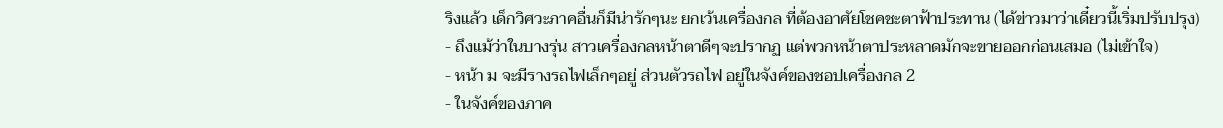ริงแล้ว เด็กวิศวะภาคอื่นก็มีน่ารักๆนะ ยกเว้นเครื่องกล ที่ต้องอาศัยโชคชะตาฟ้าประทาน (ได้ข่าวมาว่าเดี๋ยวนี้เริ่มปรับปรุง)
- ถึงแม้ว่าในบางรุ่น สาวเครื่องกลหน้าตาดีๆจะปรากฏ แต่พวกหน้าตาประหลาดมักจะขายออกก่อนเสมอ (ไม่เข้าใจ)
- หน้า ม จะมีรางรถไฟเล็กๆอยู่ ส่วนตัวรถไฟ อยู่ในจังค์ของชอปเครื่องกล 2
- ในจังค์ของภาค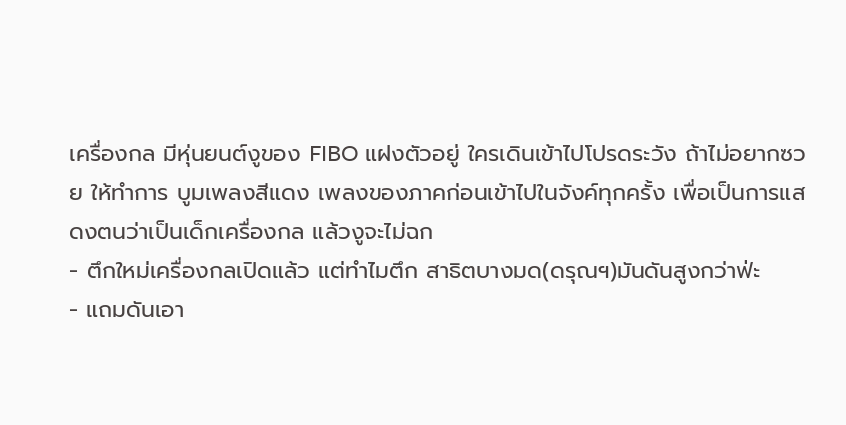เครื่องกล มีหุ่นยนต์งูของ FIBO แฝงตัวอยู่ ใครเดินเข้าไปโปรดระวัง ถ้าไม่อยากซวย ให้ทำการ บูมเพลงสีแดง เพลงของภาคก่อนเข้าไปในจังค์ทุกครั้ง เพื่อเป็นการแสดงตนว่าเป็นเด็กเครื่องกล แล้วงูจะไม่ฉก
- ตึกใหม่เครื่องกลเปิดแล้ว แต่ทำไมตึก สาธิตบางมด(ดรุณฯ)มันดันสูงกว่าฟ่ะ
- แถมดันเอา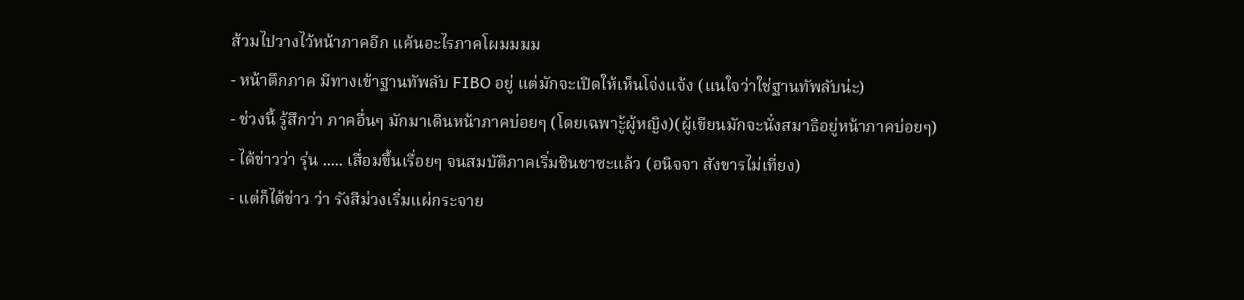ส้วมไปวางไว้หน้าภาคอีก แค้นอะไรภาคโผมมมม
- หน้าตึกภาค มีทางเข้าฐานทัพลับ FIBO อยู่ แต่มักจะเปิดให้เห็นโจ่งแจ้ง (แนใจว่าใช่ฐานทัพลับน่ะ)
- ช่วงนี้ รู้สึกว่า ภาคอื่นๆ มักมาเดินหน้าภาคบ่อยๆ (โดยเฉพาะู้ผู้หญิง)(ผู้เขียนมักจะนั่งสมาธิอยู่หน้าภาคบ่อยๆ)
- ได้ข่าวว่า รุ่น ..... เสื่อมขึ้นเรื่อยๆ จนสมบัติภาคเริ่มชินชาซะแล้ว (อนิจจา สังขารไม่เที่ยง)
- แต่ก็ได้ข่าว ว่า รังสีม่วงเริ่มแผ่กระจาย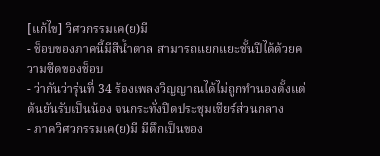[แก้ไข] วิศวกรรมเค(ย)มี
- ช็อบของภาคนี้มีสีน้ำตาล สามารถแยกแยะชั้นปีได้ด้วยความซีดของช็อบ
- ว่ากันว่ารุ่นที่ 34 ร้องเพลงวิญญาณได้ไม่ถูกทำนองตั้งแต่ต้นยันรับเป็นน้อง จนกระทั่งปิดประชุมเชียร์ส่วนกลาง
- ภาควิศวกรรมเค(ย)มี มีตึกเป็นของ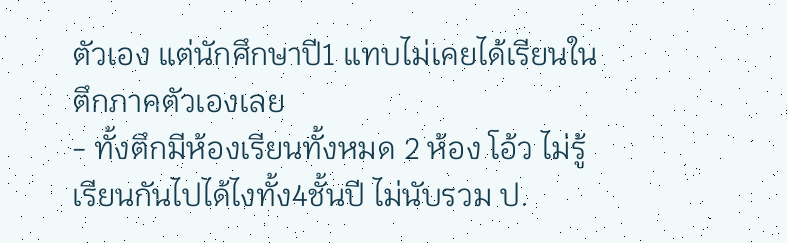ตัวเอง แต่นักศึกษาปี1 แทบไม่เคยได้เรียนในตึกภาคตัวเองเลย
- ทั้งตึกมีห้องเรียนทั้งหมด 2 ห้อง โอ้ว ไม่รู้เรียนกันไปได้ไงทั้ง4ชั้นปี ไม่นับรวม ป.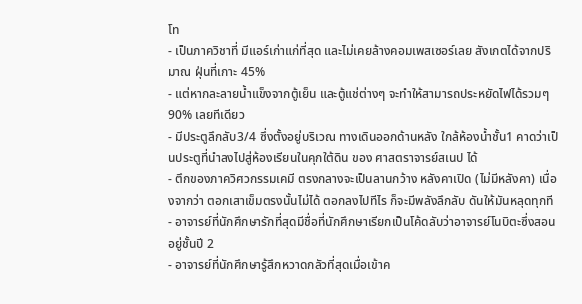โท
- เป็นภาควิชาที่ มีแอร์เก่าแก่ที่สุด และไม่เคยล้างคอมเพสเซอร์เลย สังเกตได้จากปริมาณ ฝุ่นที่เกาะ 45%
- แต่หากละลายน้ำแข็งจากตู้เย็น และตู้แช่ต่างๆ จะทำให้สามารถประหยัดไฟได้รวมๆ90% เลยทีเดียว
- มีประตูลึกลับ3/4 ซึ่งตั้งอยู่บริเวณ ทางเดินออกด้านหลัง ใกล้ห้องน้ำชั้น1 คาดว่าเป็นประตูที่นำลงไปสู่ห้องเรียนในคุกใต้ดิน ของ ศาสตราจารย์สเนป ได้
- ตึกของภาควิศวกรรมเคมี ตรงกลางจะเป็นลานกว้าง หลังคาเปิด (ไม่มีหลังคา) เนื่องจากว่า ตอกเสาเข็มตรงนั้นไม่ได้ ตอกลงไปทีไร ก็จะมีพลังลึกลับ ดันให้มันหลุดทุกที
- อาจารย์ที่นักศึกษารักที่สุดมีชื่อที่นักศึกษาเรียกเป็นโค้ดลับว่าอาจารย์โนบิตะซึ่งสอนอยู่ชั้นปี 2
- อาจารย์ที่นักศึกษารู้สึกหวาดกลัวที่สุดเมื่อเข้าค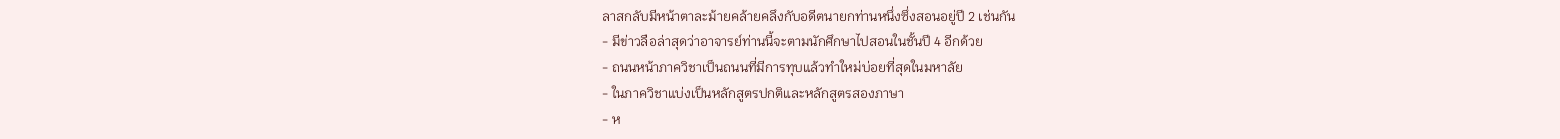ลาสกลับมีหน้าตาละม้ายคล้ายคลึงกับอดีตนายกท่านหนึ่งซึ่งสอนอยู่ปี 2 เช่นกัน
- มีข่าวลือล่าสุดว่าอาจารย์ท่านนี้จะตามนักศึกษาไปสอนในชั้นปี 4 อีกด้วย
- ถนนหน้าภาควิชาเป็นถนนที่มีการทุบแล้วทำใหม่บ่อยที่สุดในมหาลัย
- ในภาควิชาแบ่งเป็นหลักสูตรปกติและหลักสูตรสองภาษา
- ห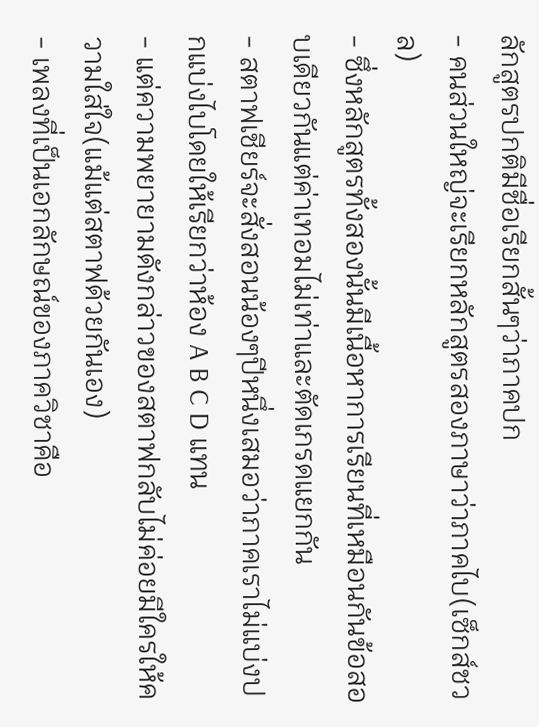ลักสูตรปกติมีชื่อเรียกสั้นๆว่าภาคปก
- คนส่วนใหญ่จะเรียกหลักสูตรสองภาษาว่าภาคไบ(เซ็กส์ชวล)
- ซึ่งหลักสูตรทั้งสองนั้นมีเนื้อหาการเรียนที่เหมือนกันข้อสอบเดียวกันแต่ค่าเทอมไม่เท่าและตัดเกรดแยกกัน
- สตาฟเชียร์จะสั่งสอนน้องๆปีหนึ่งเสมอว่าภาคเราไม่แบ่งปกแบ่งไบโดยให้เรียกว่าห้อง A B C D แทน
- แต่ความพยายามดังกล่าวของสตาฟกลับไม่ค่อยมีใครให้ความใส่ใจ(แม้แต่สตาฟด้วยกันเอง)
- เพลงที่เป็นเอกลักษณ์ของภาควิชาคือ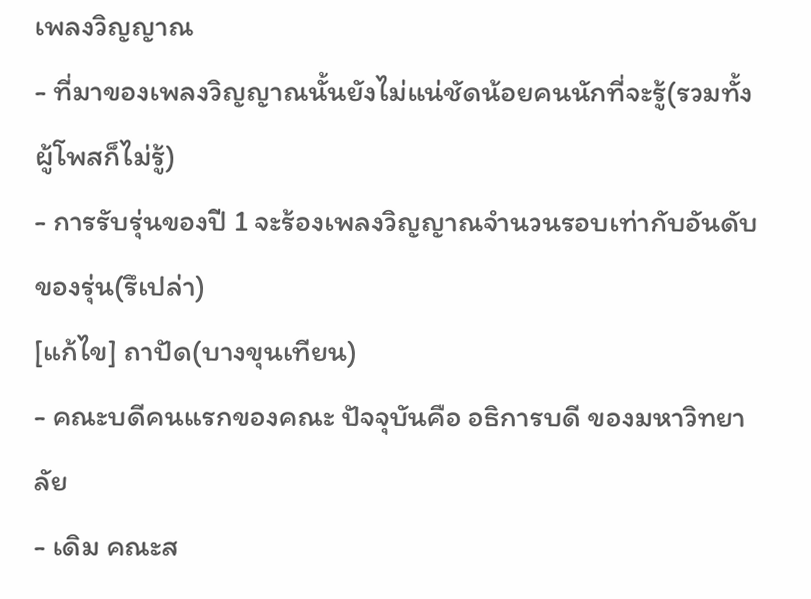เพลงวิญญาณ
- ที่มาของเพลงวิญญาณนั้นยังไม่แน่ชัดน้อยคนนักที่จะรู้(รวมทั้งผู้โพสก็ไม่รู้)
- การรับรุ่นของปี 1 จะร้องเพลงวิญญาณจำนวนรอบเท่ากับอันดับของรุ่น(รึเปล่า)
[แก้ไข] ถาปัด(บางขุนเทียน)
- คณะบดีคนแรกของคณะ ปัจจุบันคือ อธิการบดี ของมหาวิทยาลัย
- เดิม คณะส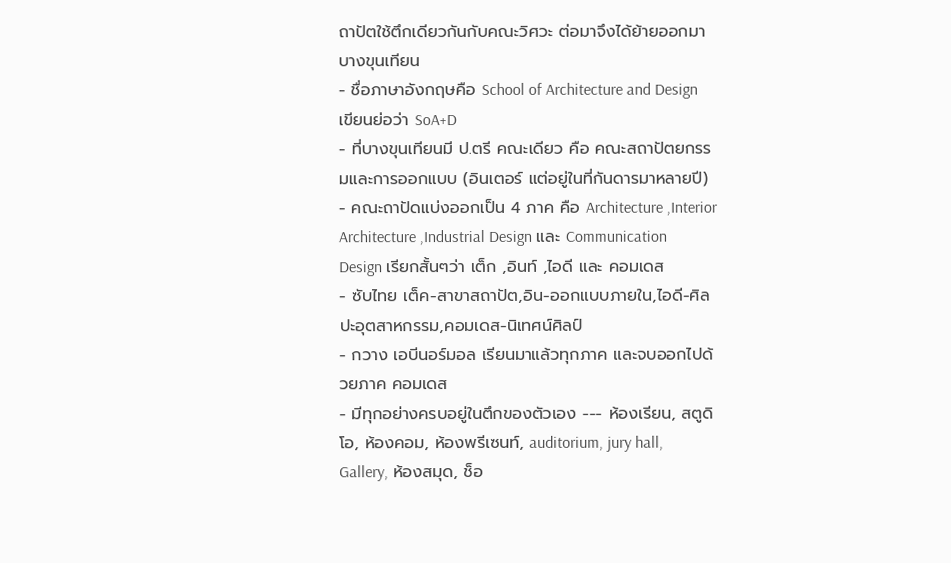ถาปัตใช้ตึกเดียวกันกับคณะวิศวะ ต่อมาจึงได้ย้ายออกมาบางขุนเทียน
- ชื่อภาษาอังกฤษคือ School of Architecture and Design เขียนย่อว่า SoA+D
- ที่บางขุนเทียนมี ป.ตรี คณะเดียว คือ คณะสถาปัตยกรรมและการออกแบบ (อินเตอร์ แต่อยู่ในที่กันดารมาหลายปี)
- คณะถาปัดแบ่งออกเป็น 4 ภาค คือ Architecture ,Interior Architecture ,Industrial Design และ Communication Design เรียกสั้นๆว่า เต็ก ,อินท์ ,ไอดี และ คอมเดส
- ซับไทย เต็ค-สาขาสถาปัต,อิน-ออกแบบภายใน,ไอดี-ศิลปะอุตสาหกรรม,คอมเดส-นิเทศน์ศิลป์
- กวาง เอบีนอร์มอล เรียนมาแล้วทุกภาค และจบออกไปด้วยภาค คอมเดส
- มีทุกอย่างครบอยู่ในตึกของตัวเอง --- ห้องเรียน, สตูดิโอ, ห้องคอม, ห้องพรีเซนท์, auditorium, jury hall, Gallery, ห้องสมุด, ช็อ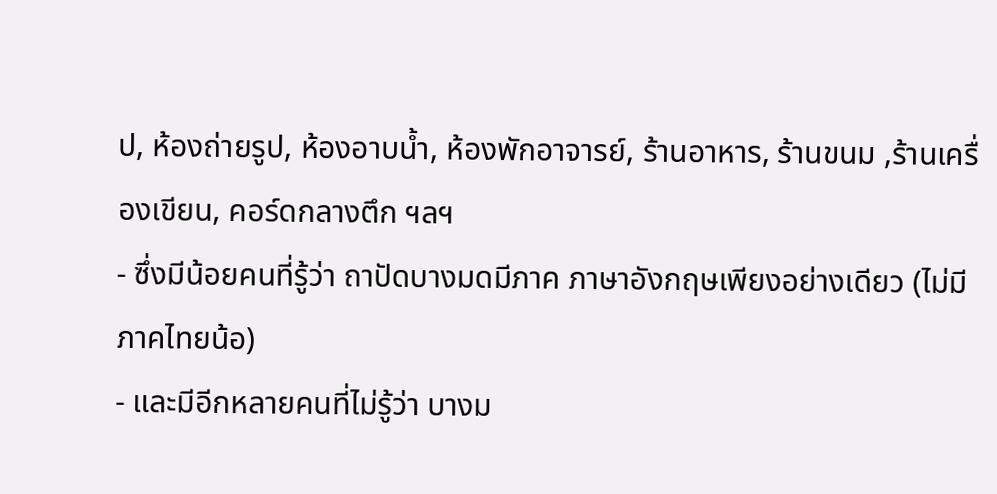ป, ห้องถ่ายรูป, ห้องอาบน้ำ, ห้องพักอาจารย์, ร้านอาหาร, ร้านขนม ,ร้านเครื่องเขียน, คอร์ดกลางตึก ฯลฯ
- ซึ่งมีน้อยคนที่รู้ว่า ถาปัดบางมดมีภาค ภาษาอังกฤษเพียงอย่างเดียว (ไม่มีภาคไทยน้อ)
- และมีอีกหลายคนที่ไม่รู้ว่า บางม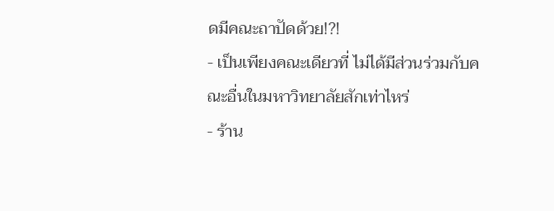ดมีคณะถาปัดด้วย!?!
- เป็นเพียงคณะเดียวที่ ไม่ได้มีส่วนร่วมกับคณะอื่นในมหาวิทยาลัยสักเท่าไหร่
- ร้าน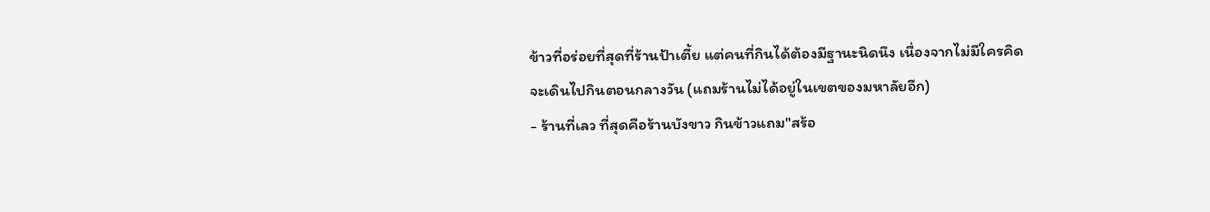ข้าวที่อร่อยที่สุดที่ร้านป้าเตี้ย แต่คนที่กินได้ต้องมีฐานะนิดนึง เนื่องจากไม่มีใครคิดจะเดินไปกินตอนกลางวัน (แถมร้านไม่ได้อยู่ในเขตของมหาลัยอีก)
- ร้านที่เลว ที่สุดคือร้านบังขาว กินข้าวแถม"สร้อ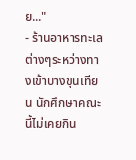ย..."
- ร้านอาหารทะเลต่างๆระหว่างทางเข้าบางขุนเทียน นักศึกษาคณะนี้ไม่เคยกิน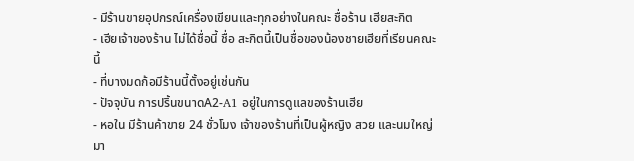- มีร้านขายอุปกรณ์เครื่องเขียนและทุกอย่างในคณะ ชื่อร้าน เฮียสะกิต
- เฮียเจ้าของร้าน ไม่ได้ชื่อนี้ ชื่อ สะกิตนี้เป็นชื่อของน้องชายเฮียที่เรียนคณะนี้
- ที่บางมดก้อมีร้านนี้ตั้งอยู่เช่นกัน
- ปัจจุบัน การปริ้นขนาดA2-A1 อยู่ในการดูแลของร้านเฮีย
- หอใน มีร้านค้าขาย 24 ชั่วโมง เจ้าของร้านที่เป็นผู้หญิง สวย และนมใหญ่มา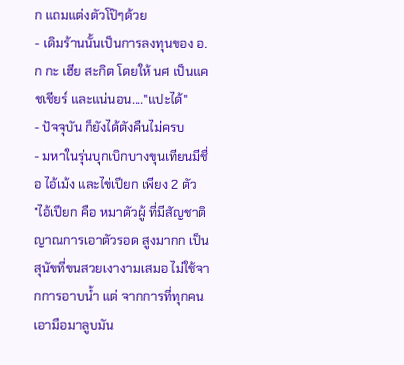ก แถมแต่งตัวโป๊ๆด้วย
- เดิมร้านนั้นเป็นการลงทุนของ อ.ก กะ เฮีย สะกิต โดยให้ นศ เป็นแคชเชียร์ และแน่นอน...."แปะได้"
- ปัจจุบัน ก็ยังได้ตังคืนไม่ครบ
- มหาในรุ่นบุกเบิกบางขุนเทียนมีชื่อ ไอ้เม้ง และไข่เปียก เพียง 2 ตัว
*ไอ้เปียก คือ หมาตัวผู้ ที่มีสัญชาติญาณการเอาตัวรอด สูงมากก เป็นสุนัขที่ขนสวยเงางามเสมอ ไม่ใช้จากการอาบน้ำ แต่ จากการที่ทุกคน เอามือมาลูบมัน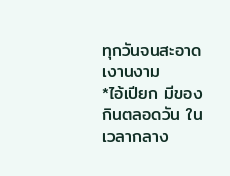ทุกวันจนสะอาดเงานงาม
*ไอ้เปียก มีของกินตลอดวัน ในเวลากลาง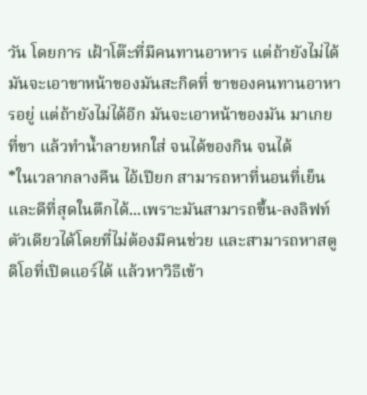วัน โดยการ เฝ้าโต๊ะที่มีคนทานอาหาร แต่ถ้ายังไม่ได้ มันจะเอาขาหน้าของมันสะกิดที่ ขาของคนทานอาหารอยู่ แต่ถ้ายังไม่ได้อีก มันจะเอาหน้าของมัน มาเกย ที่ขา แล้วทำน้ำลายหกใส่ จนได้ของกิน จนได้
*ในเวลากลางคืน ไอ้เปียก สามารถหาที่นอนที่เย็นและดีที่สุดในตึกได้...เพราะมันสามารถขึ้น-ลงลิฟท์ตัวเดียวได้โดยที่ไม่ต้องมีคนช่วย และสามารถหาสตูดิโอที่เปิดแอร์ได้ แล้วหาวิธีเข้า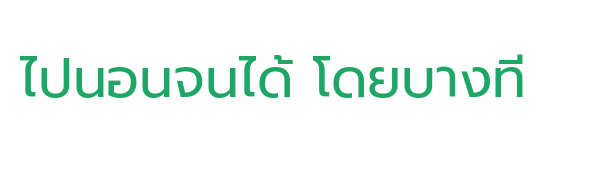ไปนอนจนได้ โดยบางที